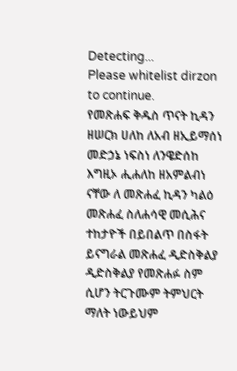Detecting...
Please whitelist dirzon to continue.
የመጽሐፍ ቅዱስ ጥናት ኪዳን ዘሠርክ ሀለከ ለአብ ዘኢይማሰነ መድኃኔ ነፍስነ ለንዌድሰከ እግዚኦ ሒሐለከ ዘአምልብነ ናቸው ለ መጽሐፈ ኪዳን ካልዕ መጽሐፈ ስለሐሳዊ መሲሕና ተከታዮች በይበልጥ በስፋት ይናግራል መጽሐፈ ዲድስቅልያ ዲድስቅልያ የመጽሐፉ ስም ሲሆን ትርጉሙም ትምህርት ማለት ነውይህም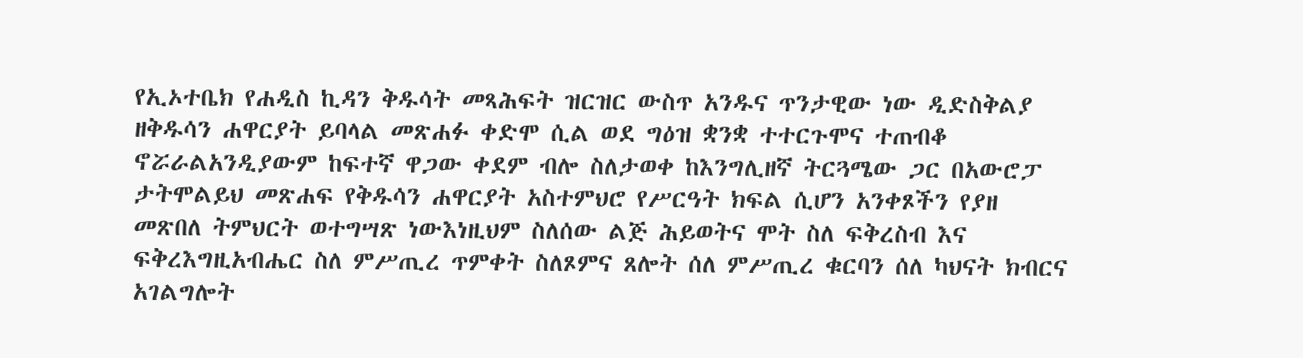የኢኦተቤክ የሐዲስ ኪዳን ቅዱሳት መጻሕፍት ዝርዝር ውስጥ አንዱና ጥንታዊው ነው ዲድስቅልያ ዘቅዱሳን ሐዋርያት ይባላል መጽሐፉ ቀድሞ ሲል ወደ ግዕዝ ቋንቋ ተተርጉሞና ተጠብቆ ኖሯራልአንዲያውም ከፍተኛ ዋጋው ቀደም ብሎ ስለታወቀ ከእንግሊዘኛ ትርጓሜው ጋር በአውሮፓ ታትሞልይህ መጽሐፍ የቅዱሳን ሐዋርያት አስተምህሮ የሥርዓት ክፍል ሲሆን አንቀጾችን የያዘ መጽበለ ትምህርት ወተግሣጽ ነውእነዚህም ስለሰው ልጅ ሕይወትና ሞት ስለ ፍቅረስብ እና ፍቅረእግዚአብሔር ስለ ምሥጢረ ጥምቀት ስለጾምና ጸሎት ሰለ ምሥጢረ ቁርባን ሰለ ካህናት ክብርና አገልግሎት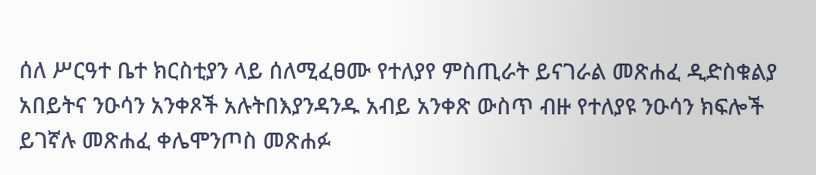ሰለ ሥርዓተ ቤተ ክርስቲያን ላይ ሰለሚፈፀሙ የተለያየ ምስጢራት ይናገራል መጽሐፈ ዲድስቁልያ አበይትና ንዑሳን አንቀጾች አሉትበእያንዳንዱ አብይ አንቀጽ ውስጥ ብዙ የተለያዩ ንዑሳን ክፍሎች ይገኛሉ መጽሐፈ ቀሌሞንጦስ መጽሐፉ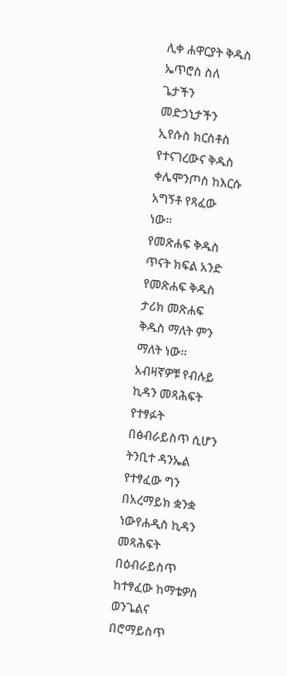ሊቀ ሐዋርያት ቅዱስ ኤጥሮስ ስለ ጌታችን መድኃኒታችን ኢየሱስ ክርስቶስ የተናገረውና ቅዱስ ቀሌሞንጦስ ከእርሱ አግኝቶ የጻፈው ነው።
የመጽሐፍ ቅዱስ ጥናት ክፍል አንድ የመጽሐፍ ቅዱስ ታሪክ መጽሐፍ ቅዱስ ማለት ምን ማለት ነው። አብዛኛዎቹ የብሉይ ኪዳን መጻሕፍት የተፃፉት በፅብራይስጥ ሲሆን ትንቢተ ዳንኤል የተፃፈው ግን በአረማይክ ቋንቋ ነውየሐዲስ ኪዳን መጻሕፍት በዕብራይስጥ ከተፃፈው ከማቴዎስ ወንጌልና በሮማይስጥ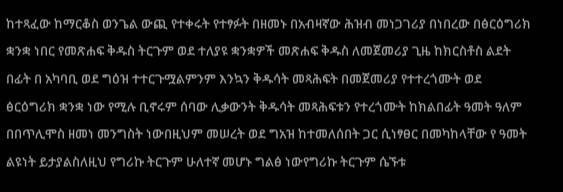ከተጻፈው ከማርቆስ ወንጌል ውጪ የተቀሩት የተፃፉት በዘመኑ በአብዛኛው ሕዝብ መነጋገሪያ በነበረው በፅርዕግሪክ ቋንቋ ነበር የመጽሐፍ ቅዱስ ትርጉም ወደ ተለያዩ ቋንቋዎች መጽሐፍ ቅዱስ ለመጀመሪያ ጊዜ ከክርስቶስ ልደት በፊት በ አካባቢ ወደ ግዕዝ ተተርጉሟልምንም እንኳን ቅዱሳት መጻሕፍት በመጀመሪያ የተተረጎሙት ወደ ፅርዕግሪክ ቋንቋ ነው የሚሉ ቢኖሩም ሰባው ሊቃውንት ቅዱሳት መጻሕፍቱን የተረጎሙት ከክልበፊት ዓመት ዓለም በበጥሊሞስ ዘመነ መንግስት ነውበዚህም መሠረት ወደ ግአዝ ከተመለሰበት ጋር ሲነፃፀር በመካከላቸው የ ዓመት ልዩነት ይታያልስለዚህ የግሪኩ ትርጉም ሁለተኛ መሆኑ ግልፅ ነውየግሪኩ ትርጉም ሴኙቱ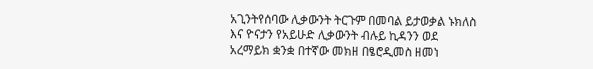አጊንትየሰባው ሊቃውንት ትርጉም በመባል ይታወቃል ኑክለስ እና ዮናታን የአይሁድ ሊቃውንት ብሉይ ኪዳንን ወደ አረማይክ ቋንቋ በተኛው መክዘ በፄሮዲመስ ዘመነ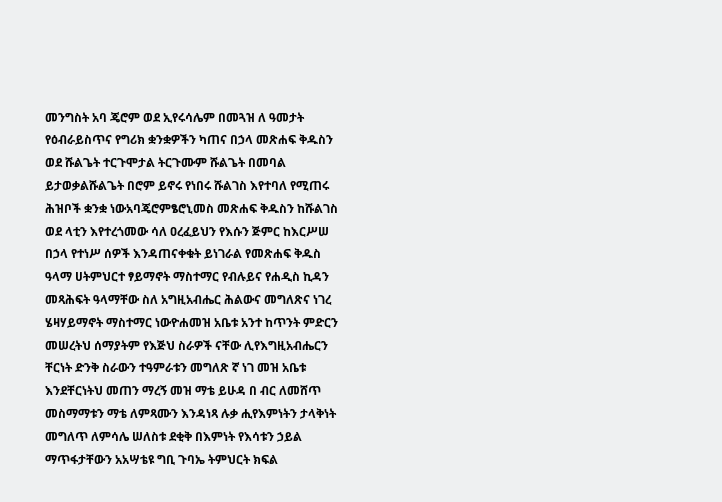መንግስት አባ ጄሮም ወደ ኢየሩሳሌም በመጓዝ ለ ዓመታት የዕብራይስጥና የግሪክ ቋንቋዎችን ካጠና በኃላ መጽሐፍ ቅዱስን ወደ ሹልጌት ተርጉሞታል ትርጉሙም ሹልጌት በመባል ይታወቃልሹልጌት በሮም ይኖሩ የነበሩ ሹልገስ እየተባለ የሚጠሩ ሕዝቦች ቋንቋ ነውአባጄሮምፄሮኒመስ መጽሐፍ ቅዱስን ከሹልገስ ወደ ላቲን እየተረጎመው ሳለ ዐረፈይህን የእሱን ጅምር ከእርሥሠ በኃላ የተነሥ ሰዎች እንዳጠናቀቁት ይነገራል የመጽሐፍ ቅዱስ ዓላማ ሀትምህርተ ፃይማኖት ማስተማር የብሉይና የሐዲስ ኪዳን መጻሕፍት ዓላማቸው ስለ አግዚአብሔር ሕልውና መግለጽና ነገረ ሄዛሃይማኖት ማስተማር ነውዮሐመዝ አቤቱ አንተ ከጥንት ምድርን መሠረትህ ሰማያትም የእጅህ ስራዎች ናቸው ሊየእግዚአብሔርን ቸርነት ድንቅ ስራውን ተዓምራቱን መግለጽ ኛ ነገ መዝ አቤቱ እንደቸርነትህ መጠን ማረኝ መዝ ማቴ ይሁዳ በ ብር ለመሸጥ መስማማቱን ማቴ ለምጻሙን እንዳነጻ ሉቃ ሒየእምነትን ታላቅነት መግለጥ ለምሳሌ ሠለስቱ ደቂቅ በእምነት የእሳቱን ኃይል ማጥፋታቸውን አአሣቴዩ ግቢ ጉባኤ ትምህርት ክፍል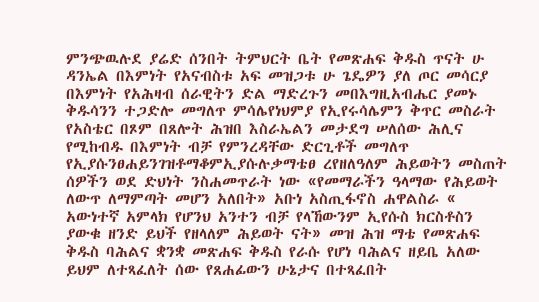ምንጭዉሉደ ያሬድ ሰንበት ትምህርት ቤት የመጽሐፍ ቅዱስ ጥናት ሁ ዳንኤል በእምነት የአናብስቱ አፍ መዝጋቱ ሁ ጌዴዎን ያለ ጦር መሳርያ በእምነት የአሕዛብ ሰራዊትን ድል ማድረጉን መበእግዚአብሔር ያመኑ ቅዱሳንን ተጋድሎ መግለጥ ምሳሌየነህምያ የኢየሩሳሌምን ቅጥር መስራት የአስቴር በጾም በጸሎት ሕዝበ እስራኤልን መታደግ ሠለሰው ሕሊና የሚከብዱ በእምነት ብቻ የምንረዳቸው ድርጊቶች መግለጥ የኢያሱንፀሐይንገዝቶማቆምኢያሱሉቃማቴፀ ረየዘለዓለም ሕይወትን መስጠት ሰዎችን ወደ ድህነት ንስሐመጥራት ነው «የመማራችን ዓላማው የሕይወት ለውጥ ለማምጣት መሆን አለበት» አቡነ አስጢፋኖስ ሐዋልስራ « አውነተኛ አምላክ የሆንህ አንተን ብቻ የላኸውንም ኢየሱስ ክርስቶስን ያውቁ ዘንድ ይህች የዘላለም ሕይወት ናት» መዝ ሕዝ ማቴ የመጽሐፍ ቅዱስ ባሕልና ቋንቋ መጽሐፍ ቅዱስ የራሱ የሆነ ባሕልና ዘይቤ አለው ይህም ለተጻፈለት ሰው የጸሐፊውን ሁኔታና በተጻፈበት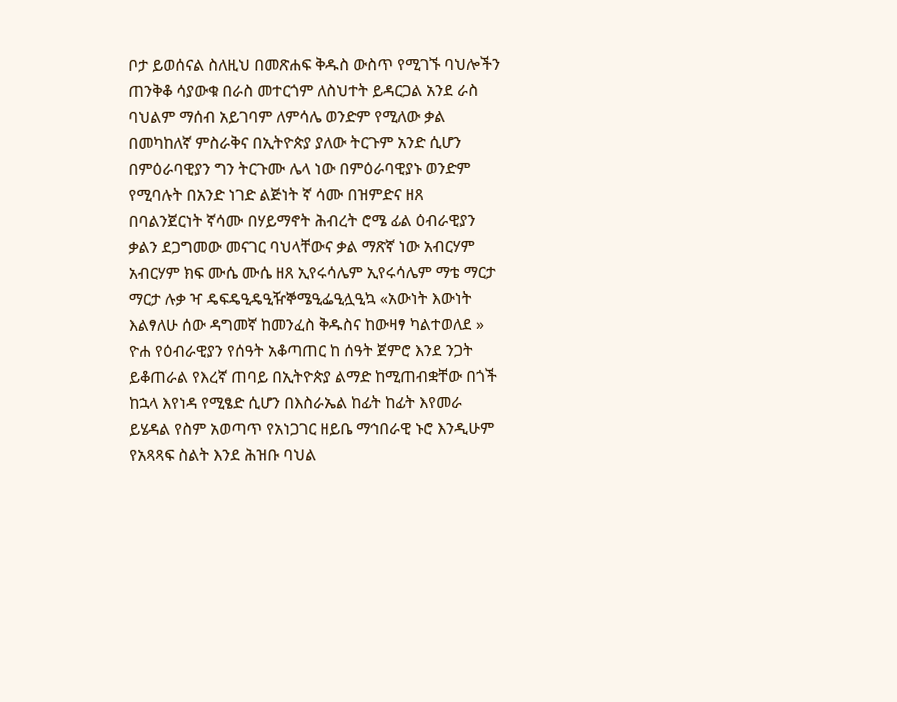ቦታ ይወሰናል ስለዚህ በመጽሐፍ ቅዱስ ውስጥ የሚገኙ ባህሎችን ጠንቅቆ ሳያውቁ በራስ መተርጎም ለስህተት ይዳርጋል አንደ ራስ ባህልም ማሰብ አይገባም ለምሳሌ ወንድም የሚለው ቃል በመካከለኛ ምስራቅና በኢትዮጵያ ያለው ትርጉም አንድ ሲሆን በምዕራባዊያን ግን ትርጉሙ ሌላ ነው በምዕራባዊያኑ ወንድም የሚባሉት በአንድ ነገድ ልጅነት ኛ ሳሙ በዝምድና ዘጸ በባልንጀርነት ኛሳሙ በሃይማኖት ሕብረት ሮሜ ፊል ዕብራዊያን ቃልን ደጋግመው መናገር ባህላቸውና ቃል ማጽኛ ነው አብርሃም አብርሃም ክፍ ሙሴ ሙሴ ዘጸ ኢየሩሳሌም ኢየሩሳሌም ማቴ ማርታ ማርታ ሉቃ ዣ ዴፍዴዒዴዒዥኞሜዒፌዒሏዒኳ «አውነት እውነት እልፃለሁ ሰው ዳግመኛ ከመንፈስ ቅዱስና ከውዛፃ ካልተወለደ » ዮሐ የዕብራዊያን የሰዓት አቆጣጠር ከ ሰዓት ጀምሮ እንደ ንጋት ይቆጠራል የእረኛ ጠባይ በኢትዮጵያ ልማድ ከሚጠብቋቸው በጎች ከኋላ እየነዳ የሚፄድ ሲሆን በእስራኤል ከፊት ከፊት እየመራ ይሄዳል የስም አወጣጥ የአነጋገር ዘይቤ ማኅበራዊ ኑሮ እንዲሁም የአጻጻፍ ስልት እንደ ሕዝቡ ባህል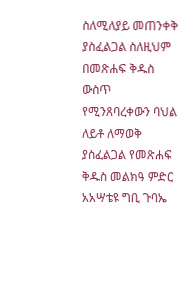ስለሚለያይ መጠንቀቅ ያስፈልጋል ስለዚህም በመጽሐፍ ቅዱስ ውስጥ የሚንጸባረቀውን ባህል ለይቶ ለማወቅ ያስፈልጋል የመጽሐፍ ቅዱስ መልክዓ ምድር አአሣቴዩ ግቢ ጉባኤ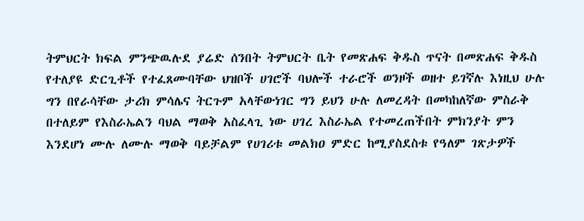ትምህርት ክፍል ምንጭዉሉደ ያሬድ ሰንበት ትምህርት ቤት የመጽሐፍ ቅዱስ ጥናት በመጽሐፍ ቅዱስ የተለያዩ ድርጊቶች የተፈጸሙባቸው ህዝቦች ሀገሮች ባህሎች ተራሮች ወንዞች ወዘተ ይገኛሉ እነዚህ ሁሉ ግን በየራሳቸው ታሪክ ምሳሌና ትርጉም አላቸውነገር ግን ይህን ሁሉ ለመረዳት በመካከለኛው ምስራቅ በተለይም የእስራኤልን ባህል ማወቅ አስፈላጊ ነው ሀገረ እስራኤል የተመረጠችበት ምክንያት ምን እንደሆነ ሙሉ ለሙሉ ማወቅ ባይቻልም የሀገሪቱ መልክዐ ምድር ከሚያስደስቱ የዓለም ገጽታዎች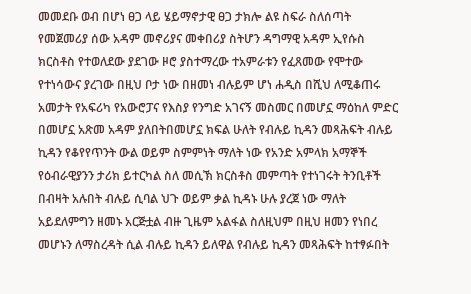መመደቡ ወብ በሆነ ፀጋ ላይ ሄይማኖታዊ ፀጋ ታክሎ ልዩ ስፍራ ስለሰጣት የመጀመሪያ ሰው አዳም መኖሪያና መቀበሪያ ስትሆን ዳግማዊ አዳም ኢየሱስ ክርስቶስ የተወለደው ያደገው ዞሮ ያስተማረው ተአምራቱን የፈጸመው የሞተው የተነሳውና ያረገው በዚህ ቦታ ነው በዘመነ ብሉይም ሆነ ሐዲስ በሺህ ለሚቆጠሩ አመታት የአፍሪካ የአውሮፓና የእስያ የንግድ አገናኝ መስመር በመሆኗ ማዕከለ ምድር በመሆኗ አጽመ አዳም ያለበትበመሆኗ ክፍል ሁለት የብሉይ ኪዳን መጻሕፍት ብሉይ ኪዳን የቆየየጥንት ውል ወይም ስምምነት ማለት ነው የአንድ አምላክ አማኞች የዕብራዊያንን ታሪክ ይተርካል ስለ መሲኽ ክርስቶስ መምጣት የተነገሩት ትንቢቶች በብዛት አሉበት ብሉይ ሲባል ህጉ ወይም ቃል ኪዳኑ ሁሉ ያረጀ ነው ማለት አይደለምግን ዘመኑ አርጅቷል ብዙ ጊዜም አልፋል ስለዚህም በዚህ ዘመን የነበረ መሆኑን ለማስረዳት ሲል ብሉይ ኪዳን ይለዋል የብሉይ ኪዳን መጻሕፍት ከተፃፉበት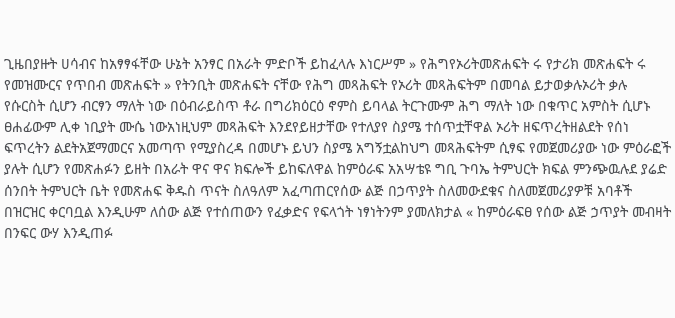ጊዜበያዙት ሀሳብና ከአፃፃፋቸው ሁኔት አንፃር በአራት ምድቦች ይከፈላሉ እነርሥም » የሕግየኦሪትመጽሐፍት ሩ የታሪክ መጽሐፍት ሩ የመዝሙርና የጥበብ መጽሐፍት » የትንቢት መጽሐፍት ናቸው የሕግ መጻሕፍት የኦሪት መጻሕፍትም በመባል ይታወቃሉኦሪት ቃሉ የሱርስት ሲሆን ብርፃን ማለት ነው በዕብራይስጥ ቶራ በግሪክዕርዕ ኖምስ ይባላል ትርጉሙም ሕግ ማለት ነው በቁጥር አምስት ሲሆኑ ፀሐፊውም ሊቀ ነቢያት ሙሴ ነውአነዚህም መጻሕፍት እንደየይዘታቸው የተለያየ ስያሜ ተሰጥቷቸዋል ኦሪት ዘፍጥረትዘልደት የሰነ ፍጥረትን ልደትአጀማመርና አመጣጥ የሚያስረዳ በመሆኑ ይህን ስያሜ አግኝቷልከህግ መጻሕፍትም ሲፃፍ የመጀመሪያው ነው ምዕራፎች ያሉት ሲሆን የመጽሐፉን ይዘት በአራት ዋና ዋና ክፍሎች ይከፍለዋል ከምዕራፍ አአሣቴዩ ግቢ ጉባኤ ትምህርት ክፍል ምንጭዉሉደ ያሬድ ሰንበት ትምህርት ቤት የመጽሐፍ ቅዱስ ጥናት ስለዓለም አፈጣጠርየሰው ልጅ በኃጥያት ስለመውደቁና ስለመጀመሪያዎቹ አባቶች በዝርዝር ቀርባቧል እንዲሁም ለሰው ልጅ የተሰጠውን የፈቃድና የፍላጎት ነፃነትንም ያመለክታል « ከምዕራፍፀ የሰው ልጅ ኃጥያት መብዛት በንፍር ውሃ እንዲጠፉ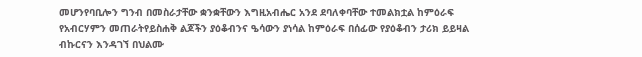መሆንየባቢሎን ግንብ በመስራታቸው ቋንቋቸውን እግዚአብሔር አንደ ደባለቀባቸው ተመልክቷል ከምዕራፍ የአብርሃምን መጠራትየይስሐቅ ልጆችን ያዕቆብንና ዔሳውን ያነሳል ከምዕራፍ በሰፊው የያዕቆብን ታሪክ ይይዛል ብኩርናን እንዳገኘ በህልሙ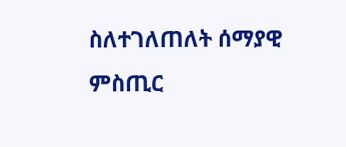ስለተገለጠለት ሰማያዊ ምስጢር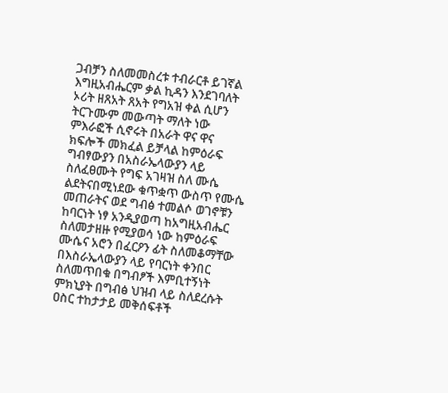ጋብቻን ስለመመስረቱ ተብራርቶ ይገኛል እግዚአብሔርም ቃል ኪዳን እንደገባለት ኦሪት ዘጸአት ጸአት የግአዝ ቀል ሲሆን ትርጉሙም መውጣት ማለት ነው ምእራፎች ሲኖሩት በአራት ዋና ዋና ክፍሎች መክፈል ይቻላል ከምዕራፍ ግብፃውያን በአስራኤላውያን ላይ ስለፈፀሙት የግፍ አገዛዝ ስለ ሙሴ ልደትናበሚነደው ቁጥቋጥ ውስጥ የሙሴ መጠራትና ወደ ግብፅ ተመልሶ ወገኖቹን ከባርነት ነፃ አንዲያወጣ ከአግዚአብሔር ስለመታዘዙ የሚያወሳ ነው ከምዕራፍ ሙሴና አሮን በፈርዖን ፊት ስለመቆማቸው በእስራኤላውያን ላይ የባርነት ቀንበር ስለመጥበቁ በግብፆች እምቢተኝነት ምክኒያት በግብፅ ህዝብ ላይ ስለደረሱት ዐስር ተከታታይ መቅሰፍቶች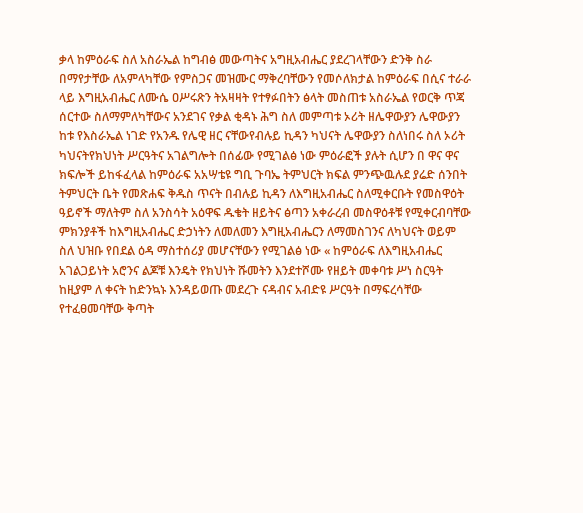ቃላ ከምዕራፍ ስለ አስራኤል ከግብፅ መውጣትና አግዚአብሔር ያደረገላቸውን ድንቅ ስራ በማየታቸው ለአምላካቸው የምስጋና መዝሙር ማቅረባቸውን የመሶለክታል ከምዕራፍ በሲና ተራራ ላይ እግዚአብሔር ለሙሴ ዐሥሩጽን ትአዛዛት የተፃፉበትን ፅላት መስጠቱ አስራኤል የወርቅ ጥጃ ሰርተው ስለማምለካቸውና አንደገና የቃል ቂዳኑ ሕግ ስለ መምጣቱ ኦሪት ዘሌዋውያን ሌዋውያን ከቱ የእስራኤል ነገድ የአንዱ የሌዊ ዘር ናቸውየብሉይ ኪዳን ካህናት ሌዋውያን ስለነበሩ ስለ ኦሪት ካህናትየክህነት ሥርዓትና አገልግሎት በሰፊው የሚገልፅ ነው ምዕራፎች ያሉት ሲሆን በ ዋና ዋና ክፍሎች ይከፋፈላል ከምዕራፍ አአሣቴዩ ግቢ ጉባኤ ትምህርት ክፍል ምንጭዉሉደ ያሬድ ሰንበት ትምህርት ቤት የመጽሐፍ ቅዱስ ጥናት በብሉይ ኪዳን ለእግዚአብሔር ስለሚቀርቡት የመስዋዕት ዓይኖች ማለትም ስለ አንስሳት አዕዋፍ ዱቄት ዘይትና ፅጣን አቀራረብ መስዋዕቶቹ የሚቀርብባቸው ምክንያቶች ከእግዚአብሔር ድኃነትን ለመለመን እግዚአብሔርን ለማመስገንና ለካህናት ወይም ስለ ህዝቡ የበደል ዕዳ ማስተሰሪያ መሆናቸውን የሚገልፅ ነው « ከምዕራፍ ለእግዚአብሔር አገልጋይነት አሮንና ልጆቹ እንዴት የክህነት ሹመትን እንደተሾሙ የዘይት መቀባቱ ሥነ ስርዓት ከዚያም ለ ቀናት ከድንኳኑ እንዳይወጡ መደረጉ ናዳብና አብድዩ ሥርዓት በማፍረሳቸው የተፈፀመባቸው ቅጣት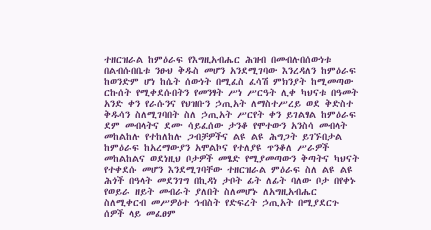ተዘርዝራል ከምዕራፍ የእግዚአብሔር ሕዝብ በመብሉበሰውነቱ በልብሱበቤቱ ንፁህ ቅዱስ መሆን አንደሚገባው እንረዳለን ከምዕራፍ ከወንድም ሆነ ከሴት ሰውነት በሚፈስ ፈሳሽ ምክንያት ከሚመጣው ርኩሰት የሚቀደሱበትን የመንፃት ሥነ ሥርዓት ሊቀ ካህናቱ በዓመት አንድ ቀን የራሱንና የህዝቡን ኃጢአት ለማስተሥረይ ወደ ቅድስተ ቅዱሳን ስለሚገባበት ስለ ኃጢአት ሥርየት ቀን ይገልፃል ከምዕራፍ ደም መብላትና ደሙ ሳይፈሰው ታንቆ የሞተውን አንስሳ መብላት መከልከሉ የተከለከሉ ጋብቻዎችና ልዩ ልዩ ሕግጋት ይገኙበታል ከምዕራፍ ከአረማውያን አሞልኮና የተለያዩ ጥንቆለ ሥራዎች መከልከልና ወደነዚህ ቦታዎች መፄድ የሚያመጣውን ቅጣትና ካህናት የተቀደሱ መሆን እንደሚገባቸው ተዘርዝራል ምዕራፍ ስለ ልዩ ልዩ ሕጎች በዓላት መደንገግ በኪዳነ ታቦት ፊት ለፊት ባለው ቦታ በየቀኑ የወይራ ዘይት መብራት ያለበት ስለመሆኑ ለአግዚአብሔር ስለሚቀርብ መሥዎዕተ ኅብስት የድፍረት ኃጢአት በሚያደርጉ ሰዎች ላይ መፈፀም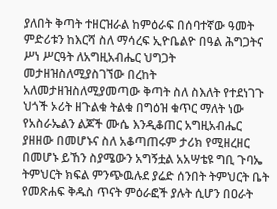ያለበት ቅጣት ተዘርዝራል ከምዕራፍ በሰባተኛው ዓመት ምድሪቱን ከእርሻ ስለ ማሳረፍ ኢዮቤልዮ በዓል ሕግጋትና ሥነ ሥርዓት ለአግዚአብሔር ህግጋት መታዘዝስለሚያስገኘው በረከት አለመታዘዝስለሚያመጣው ቅጣት ስለ ስእለት የተደነገጉ ህጎች ኦሪት ዘጉልቁ ትልቁ በግዕዝ ቁጥር ማለት ነው የአስራኤልን ልጆች ሙሴ እንዲቆጠር አግዚአብሔር ያዘዘው በመሆኑና ስለ አቆጣጠሩም ታሪክ የሚዘረዘር በመሆኑ ይኸን ስያሜውን አግኝቷል አአሣቴዩ ግቢ ጉባኤ ትምህርት ክፍል ምንጭዉሉደ ያሬድ ሰንበት ትምህርት ቤት የመጽሐፍ ቅዱስ ጥናት ምዕራፎች ያሉት ሲሆን በዐራት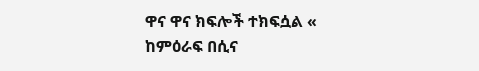ዋና ዋና ክፍሎች ተክፍሷል « ከምዕራፍ በሲና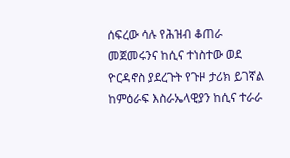ሰፍረው ሳሉ የሕዝብ ቆጠራ መጀመሩንና ከሲና ተነስተው ወደ ዮርዳኖስ ያደረጉት የጉዞ ታሪክ ይገኛል ከምዕራፍ እስራኤላዊያን ከሲና ተራራ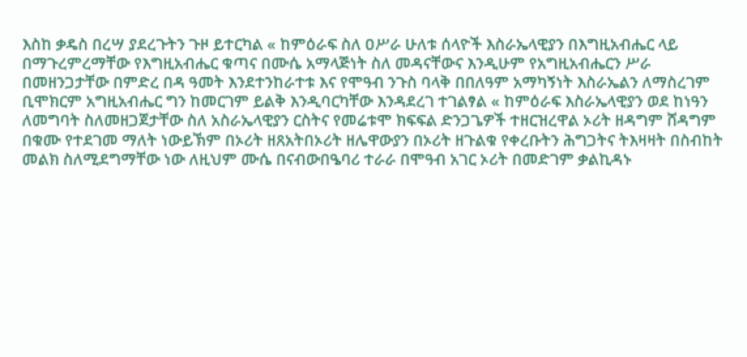እስከ ቃዴስ በረሣ ያደረጉትን ጉዞ ይተርካል « ከምዕራፍ ስለ ዐሥራ ሁለቱ ሰላዮች እስራኤላዊያን በእግዚአብሔር ላይ በማጉረምረማቸው የእግዚአብሔር ቁጣና በሙሴ አማላጅነት ስለ መዳናቸውና እንዲሁም የአግዚአብሔርን ሥራ በመዘንጋታቸው በምድረ በዳ ዓመት እንደተንከራተቱ እና የሞዓብ ንጉስ ባላቅ በበለዓም አማካኝነት እስራኤልን ለማስረገም ቢሞክርም አግዚአብሔር ግን ከመርገም ይልቅ እንዲባርካቸው እንዳደረገ ተገልፃል « ከምዕራፍ እስራኤላዊያን ወደ ከነዓን ለመግባት ስለመዘጋጀታቸው ስለ አስራኤላዊያን ርስትና የመሬቱሞ ክፍፍል ድንጋጌዎች ተዘርዝረዋል ኦሪት ዘዳግም ሸዳግም በቁሙ የተደገመ ማለት ነውይኽም በኦሪት ዘጸአትበኦሪት ዘሌዋውያን በኦሪት ዘጉልቁ የቀረቡትን ሕግጋትና ትእዛዛት በስብከት መልክ ስለሚደግማቸው ነው ለዚህም ሙሴ በናብውበዔባሪ ተራራ በሞዓብ አገር ኦሪት በመድገም ቃልኪዳኑ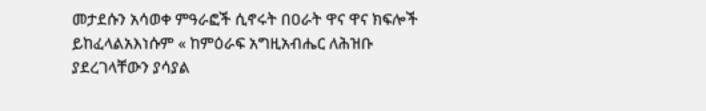መታደሱን አሳወቀ ምዓራፎች ሲኖሩት በዐራት ዋና ዋና ክፍሎች ይከፈላልአእነሱም « ከምዕራፍ አግዚአብሔር ለሕዝቡ ያደረገላቸውን ያሳያል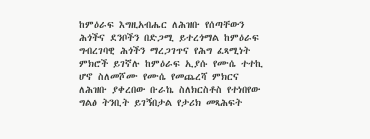ከምዕራፍ እግዚአብሔር ለሕዝቡ የሰጣቸውን ሕጎችና ደንቦችን በድጋሚ ይተረጎማል ከምዕራፍ ግብረገባዊ ሕጎችን ማረጋገጥና የሕግ ፈጻሚነት ምክሮች ይገኛሉ ከምዕራፍ ኢያሱ የሙሴ ተተኪ ሆኖ ስለመሾሙ የሙሴ የመጨረሻ ምክርና ለሕዝቡ ያቀረበው ቡራኬ ስለክርስቶስ የተነበየው ግልፅ ትንቢት ይገኝበታል የታሪክ መጻሕፍት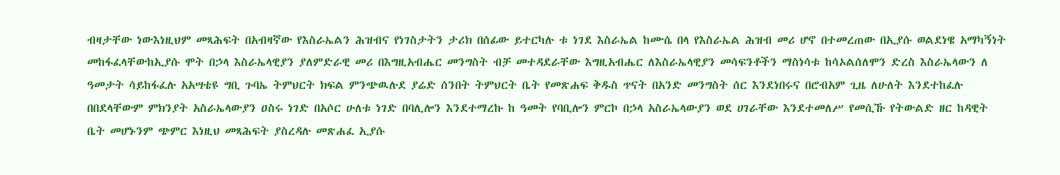ብዛታቸው ነውእነዚህም መጻሕፍት በአብዛኛው የእስራኤልን ሕዝብና የነገስታትን ታሪክ በሰፊው ይተርካሉ ቱ ነገደ እስራኤል ከሙሴ በላ የእስራኤል ሕዝብ መሪ ሆኖ በተመረጠው በኢያሱ ወልደነዌ አማካኝነት መከፋፈላቸውከኢያሱ ሞት በኃላ እስራኤላዊያን ያለምድራዊ መሪ በእግዚአብሔር መንግስት ብቻ መተዳደራቸው እግዚአብሔር ለእስራኤላዊያን መሳፍንቶችን ማስነሳቱ ከሳኦልሰለሞን ድረስ እስራኤላውን ለ ዓመታት ሳይከፋፈሉ አአሣቴዩ ግቢ ጉባኤ ትምህርት ክፍል ምንጭዉሉደ ያሬድ ሰንበት ትምህርት ቤት የመጽሐፍ ቅዱስ ጥናት በአንድ መንግስት ሰር እንደነበሩና በሮብአም ጊዜ ለሁለት እንደተከፈሉ በበደላቸውም ምክንያት አስራኤላውያን ዐስሩ ነገድ በአሶር ሁለቱ ነገድ በባሊሎን እንደተማረኩ ከ ዓመት የባቢሎን ምርኮ በኃላ አስራኤላውያን ወደ ሀገራቸው እንደተመለሥ የመሲኹ የትውልድ ዘር ከዳዊት ቤት መሆኑንም ጭምር እነዚህ መጻሕፍት ያስረዳሉ መጽሐፈ ኢያሱ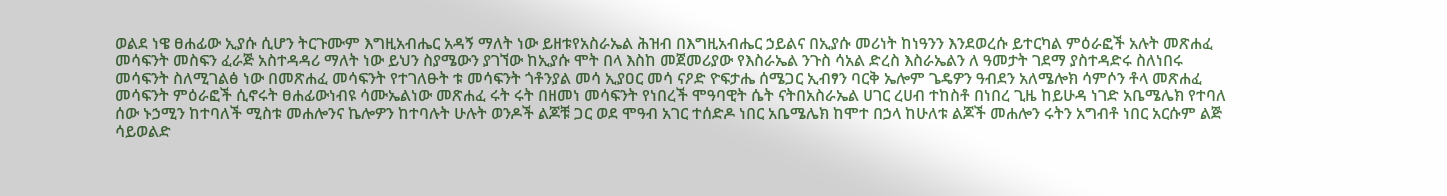ወልደ ነዌ ፀሐፊው ኢያሱ ሲሆን ትርጉሙም እግዚአብሔር አዳኝ ማለት ነው ይዘቱየአስራኤል ሕዝብ በእግዚአብሔር ኃይልና በኢያሱ መሪነት ከነዓንን እንደወረሱ ይተርካል ምዕራፎች አሉት መጽሐፈ መሳፍንት መስፍን ፈራጅ አስተዳዳሪ ማለት ነው ይህን ስያሜውን ያገኘው ከኢያሱ ሞት በላ እስከ መጀመሪያው የእስራኤል ንጉስ ሳአል ድረስ እስራኤልን ለ ዓመታት ገደማ ያስተዳድሩ ስለነበሩ መሳፍንት ስለሚገልፅ ነው በመጽሐፈ መሳፍንት የተገለፁት ቱ መሳፍንት ጎቶንያል መሳ ኢያዐር መሳ ናዖድ ዮፍታሔ ሰሜጋር ኢብፃን ባርቅ ኤሎም ጌዴዎን ዓብደን አለሜሎክ ሳምሶን ቶላ መጽሐፈ መሳፍንት ምዕራፎች ሲኖሩት ፀሐፊውነብዩ ሳሙኤልነው መጽሐፈ ሩት ሩት በዘመነ መሳፍንት የነበረች ሞዓባዊት ሴት ናትበአስራኤል ሀገር ረሀብ ተከስቶ በነበረ ጊዜ ከይሁዳ ነገድ አቤሜሌክ የተባለ ሰው ኑኃሚን ከተባለች ሚስቱ መሐሎንና ኬሎዎን ከተባሉት ሁሉት ወንዶች ልጆቹ ጋር ወደ ሞዓብ አገር ተሰድዶ ነበር አቤሜሌክ ከሞተ በኃላ ከሁለቱ ልጆች መሐሎን ሩትን አግብቶ ነበር አርሱም ልጅ ሳይወልድ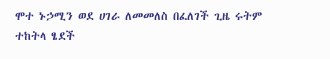ሞተ ኑኃሚን ወደ ሀገራ ለመመለስ በፈለገች ጊዜ ሩትም ተከትላ ፄደች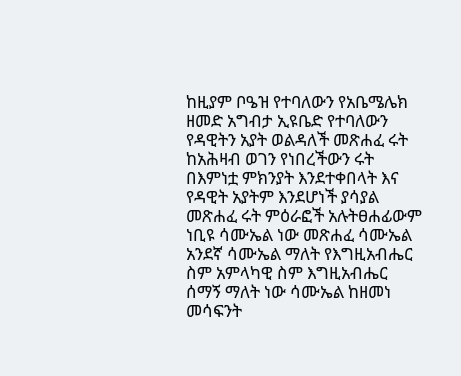ከዚያም ቦዔዝ የተባለውን የአቤሜሌክ ዘመድ አግብታ ኢዩቤድ የተባለውን የዳዊትን አያት ወልዳለች መጽሐፈ ሩት ከአሕዛብ ወገን የነበረችውን ሩት በእምነቷ ምክንያት እንደተቀበላት እና የዳዊት አያትም እንደሆነች ያሳያል መጽሐፈ ሩት ምዕራፎች አሉትፀሐፊውም ነቢዩ ሳሙኤል ነው መጽሐፈ ሳሙኤል አንደኛ ሳሙኤል ማለት የእግዚአብሔር ስም አምላካዊ ስም እግዚአብሔር ሰማኝ ማለት ነው ሳሙኤል ከዘመነ መሳፍንት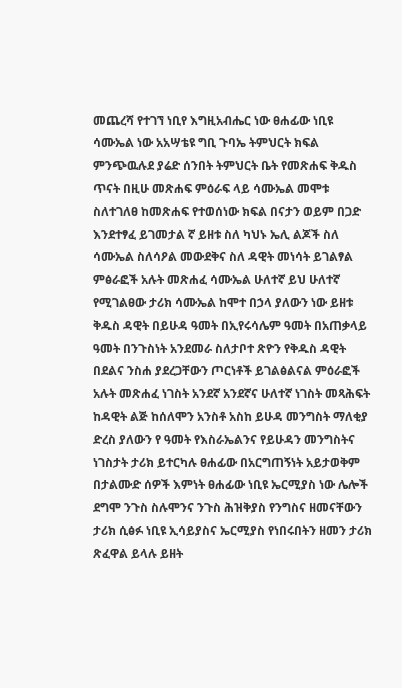መጨረሻ የተገኘ ነቢየ እግዚአብሔር ነው ፀሐፊው ነቢዩ ሳሙኤል ነው አአሣቴዩ ግቢ ጉባኤ ትምህርት ክፍል ምንጭዉሉደ ያሬድ ሰንበት ትምህርት ቤት የመጽሐፍ ቅዱስ ጥናት በዚሁ መጽሐፍ ምዕራፍ ላይ ሳሙኤል መሞቱ ስለተገለፀ ከመጽሐፍ የተወሰነው ክፍል በናታን ወይም በጋድ እንደተፃፈ ይገመታል ኛ ይዘቱ ስለ ካህኑ ኤሊ ልጆች ስለ ሳሙኤል ስለሳዖል መውደቅና ስለ ዳዊት መነሳት ይገልፃል ምፅራፎች አሉት መጽሐፈ ሳሙኤል ሁለተኛ ይህ ሁለተኛ የሚገልፀው ታሪክ ሳሙኤል ከሞተ በኃላ ያለውን ነው ይዘቱ ቅዱስ ዳዊት በይሁዳ ዓመት በኢየሩሳሌም ዓመት በአጠቃላይ ዓመት በንጉስነት አንደመራ ስለታቦተ ጽዮን የቅዱስ ዳዊት በደልና ንስሐ ያደረጋቸውን ጦርነቶች ይገልፅልናል ምዕራፎች አሉት መጽሐፈ ነገስት አንደኛ አንደኛና ሁለተኛ ነገስት መጻሕፍት ከዳዊት ልጅ ከሰለሞን አንስቶ አስከ ይሁዳ መንግስት ማለቂያ ድረስ ያለውን የ ዓመት የእስራኤልንና የይሁዳን መንግስትና ነገስታት ታሪክ ይተርካሉ ፀሐፊው በአርግጠኝነት አይታወቅም በታልሙድ ሰዎች እምነት ፀሐፊው ነቢዩ ኤርሚያስ ነው ሌሎች ደግሞ ንጉስ ስሉሞንና ንጉስ ሕዝቅያስ የንግስና ዘመናቸውን ታሪክ ሲፅፉ ነቢዩ ኢሳይያስና ኤርሚያስ የነበሩበትን ዘመን ታሪክ ጽፈዋል ይላሉ ይዘት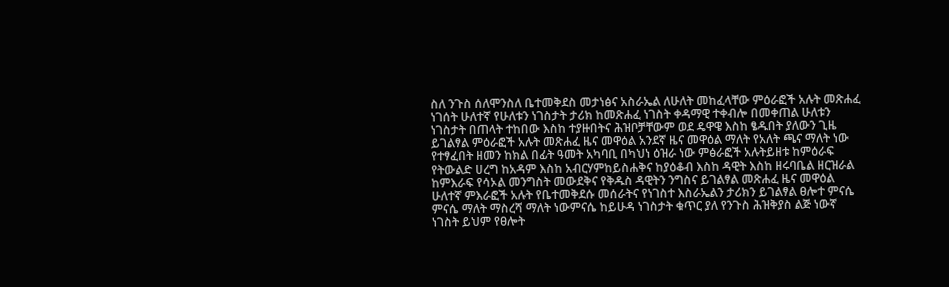ስለ ንጉስ ሰለሞንስለ ቤተመቅደስ መታነፅና አስራኤል ለሁለት መከፈላቸው ምዕራፎች አሉት መጽሐፈ ነገሰት ሁለተኛ የሁለቱን ነገስታት ታሪክ ከመጽሐፈ ነገስት ቀዳማዊ ተቀብሎ በመቀጠል ሁለቱን ነገስታት በጠላት ተከበው እስከ ተያዙበትና ሕዝቦቻቸውም ወደ ዴዋዌ እስከ ፄዱበት ያለውን ጊዜ ይገልፃል ምዕራፎች አሉት መጽሐፈ ዜና መዋዕል አንደኛ ዜና መዋዕል ማለት የአለት ጫና ማለት ነው የተፃፈበት ዘመን ከክል በፊት ዓመት አካባቢ በካህነ ዕዝራ ነው ምፅራፎች አሉትይዘቱ ከምዕራፍ የትውልድ ሀረግ ከአዳም እስከ አብርሃምከይስሐቅና ከያዕቆብ እስከ ዳዊት እስከ ዘሩባቤል ዘርዝራል ከምእራፍ የሳኦል መንግስት መውደቅና የቅዱስ ዳዊትን ንግስና ይገልፃል መጽሐፈ ዜና መዋዕል ሁለተኛ ምእራፎች አሉት የቤተመቅደሱ መሰራትና የነገስተ እስራኤልን ታሪክን ይገልፃል ፀሎተ ምናሴ ምናሴ ማለት ማስረሻ ማለት ነውምናሴ ከይሁዳ ነገስታት ቁጥር ያለ የንጉስ ሕዝቅያስ ልጅ ነውኛ ነገስት ይህም የፀሎት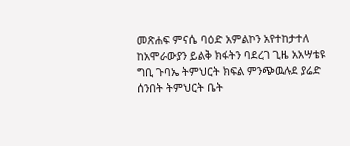መጽሐፍ ምናሴ ባዕድ አምልኮን አየተከታተለ ከአሞራውያን ይልቅ ክፋትን ባደረገ ጊዜ አአሣቴዩ ግቢ ጉባኤ ትምህርት ክፍል ምንጭዉሉደ ያሬድ ሰንበት ትምህርት ቤት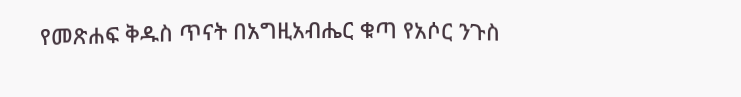የመጽሐፍ ቅዱስ ጥናት በአግዚአብሔር ቁጣ የአሶር ንጉስ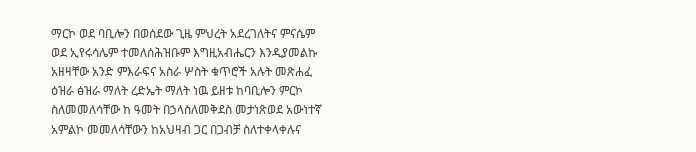ማርኮ ወደ ባቢሎን በወሰደው ጊዜ ምህረት አደረገለትና ምናሴም ወደ ኢየሩሳሌም ተመለሰሕዝቡም እግዚአብሔርን እንዲያመልኩ አዘዛቸው አንድ ምእራፍና አስራ ሦስት ቁጥሮች አሉት መጽሐፈ ዕዝራ ፅዝራ ማለት ረድኤት ማለት ነዉ ይዘቱ ከባቢሎን ምርኮ ስለመመለሳቸው ከ ዓመት በኃላስለመቅደስ መታነጽወደ አውነተኛ አምልኮ መመለሳቸውን ከአህዛብ ጋር በጋብቻ ስለተቀላቀሉና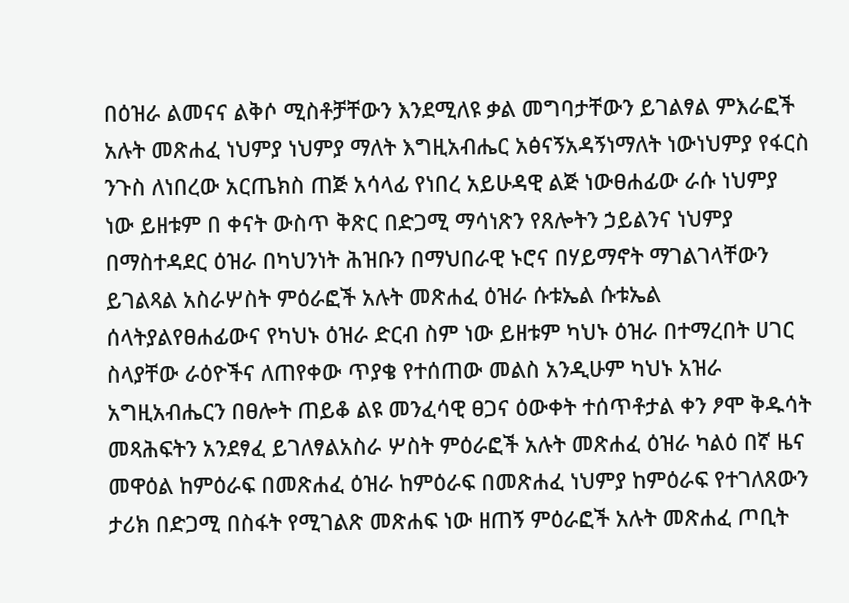በዕዝራ ልመናና ልቅሶ ሚስቶቻቸውን እንደሚለዩ ቃል መግባታቸውን ይገልፃል ምእራፎች አሉት መጽሐፈ ነህምያ ነህምያ ማለት እግዚአብሔር አፅናኝአዳኝነማለት ነውነህምያ የፋርስ ንጉስ ለነበረው አርጤክስ ጠጅ አሳላፊ የነበረ አይሁዳዊ ልጅ ነውፀሐፊው ራሱ ነህምያ ነው ይዘቱም በ ቀናት ውስጥ ቅጽር በድጋሚ ማሳነጽን የጸሎትን ኃይልንና ነህምያ በማስተዳደር ዕዝራ በካህንነት ሕዝቡን በማህበራዊ ኑሮና በሃይማኖት ማገልገላቸውን ይገልጻል አስራሦስት ምዕራፎች አሉት መጽሐፈ ዕዝራ ሱቱኤል ሱቱኤል ሰላትያልየፀሐፊውና የካህኑ ዕዝራ ድርብ ስም ነው ይዘቱም ካህኑ ዕዝራ በተማረበት ሀገር ስላያቸው ራዕዮችና ለጠየቀው ጥያቄ የተሰጠው መልስ አንዲሁም ካህኑ አዝራ አግዚአብሔርን በፀሎት ጠይቆ ልዩ መንፈሳዊ ፀጋና ዕውቀት ተሰጥቶታል ቀን ፆሞ ቅዱሳት መጻሕፍትን አንደፃፈ ይገለፃልአስራ ሦስት ምዕራፎች አሉት መጽሐፈ ዕዝራ ካልዕ በኛ ዜና መዋዕል ከምዕራፍ በመጽሐፈ ዕዝራ ከምዕራፍ በመጽሐፈ ነህምያ ከምዕራፍ የተገለጸውን ታሪክ በድጋሚ በስፋት የሚገልጽ መጽሐፍ ነው ዘጠኝ ምዕራፎች አሉት መጽሐፈ ጦቢት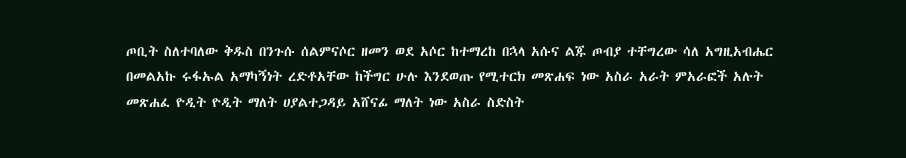ጦቢት ስለተባለው ቅዱስ በንጉሱ ሰልምናሶር ዘመን ወደ አሶር ከተማረከ በኋላ አሱና ልጁ ጦብያ ተቸግረው ሳለ አግዚአብሔር በመልአኩ ሩፋኡል አማካኝነት ረድቶአቸው ከችግር ሁሉ እንደወጡ የሚተርክ መጽሐፍ ነው አስራ አራት ምአራፎች አሉት መጽሐፈ ዮዲት ዮዲት ማለት ሀያልተጋዳይ አሸናፊ ማለት ነው አስራ ስድስት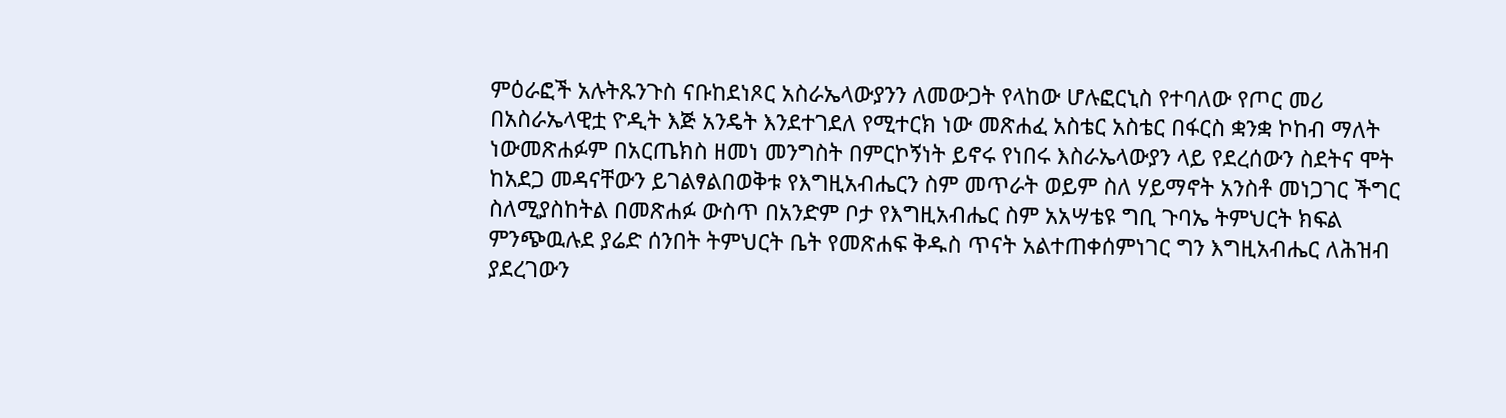ምዕራፎች አሉትጹንጉስ ናቡከደነጾር አስራኤላውያንን ለመውጋት የላከው ሆሉፎርኒስ የተባለው የጦር መሪ በአስራኤላዊቷ ዮዲት እጅ አንዴት እንደተገደለ የሚተርክ ነው መጽሐፈ አስቴር አስቴር በፋርስ ቋንቋ ኮከብ ማለት ነውመጽሐፉም በአርጤክስ ዘመነ መንግስት በምርኮኝነት ይኖሩ የነበሩ እስራኤላውያን ላይ የደረሰውን ስደትና ሞት ከአደጋ መዳናቸውን ይገልፃልበወቅቱ የእግዚአብሔርን ስም መጥራት ወይም ስለ ሃይማኖት አንስቶ መነጋገር ችግር ስለሚያስከትል በመጽሐፉ ውስጥ በአንድም ቦታ የእግዚአብሔር ስም አአሣቴዩ ግቢ ጉባኤ ትምህርት ክፍል ምንጭዉሉደ ያሬድ ሰንበት ትምህርት ቤት የመጽሐፍ ቅዱስ ጥናት አልተጠቀሰምነገር ግን እግዚአብሔር ለሕዝብ ያደረገውን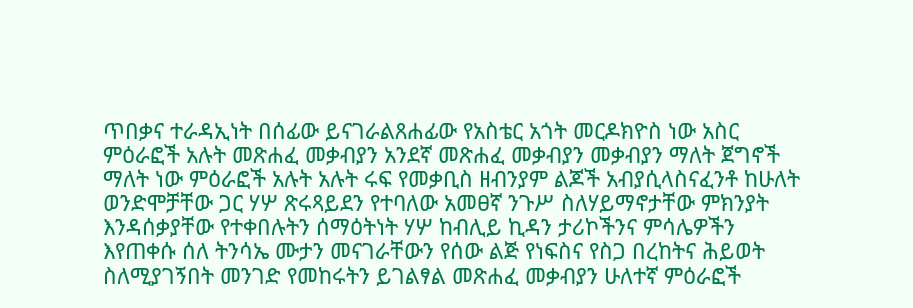ጥበቃና ተራዳኢነት በሰፊው ይናገራልጸሐፊው የአስቴር አጎት መርዶክዮስ ነው አስር ምዕራፎች አሉት መጽሐፈ መቃብያን አንደኛ መጽሐፈ መቃብያን መቃብያን ማለት ጀግኖች ማለት ነው ምዕራፎች አሉት አሉት ሩፍ የመቃቢስ ዘብንያም ልጆች አብያሲላስናፈንቶ ከሁለት ወንድሞቻቸው ጋር ሃሦ ጽሩጻይደን የተባለው አመፀኛ ንጉሥ ስለሃይማኖታቸው ምክንያት እንዳሰቃያቸው የተቀበሉትን ሰማዕትነት ሃሦ ከብሊይ ኪዳን ታሪኮችንና ምሳሌዎችን እየጠቀሱ ሰለ ትንሳኤ ሙታን መናገራቸውን የሰው ልጅ የነፍስና የስጋ በረከትና ሕይወት ስለሚያገኝበት መንገድ የመከሩትን ይገልፃል መጽሐፈ መቃብያን ሁለተኛ ምዕራፎች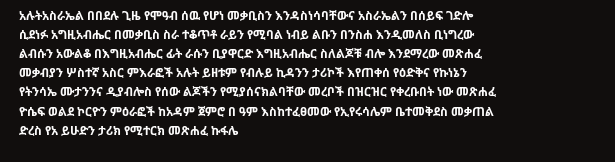አሉትአስራኤል በበደሉ ጊዜ የሞዓብ ሰዉ የሆነ መቃቢስን እንዳስነሳባቸውና አስራኤልን በሰይፍ ገድሎ ሲደነፉ አግዚአብሔር በመቃቢስ ስራ ተቆጥቶ ራይን የሚባል ነብይ ልቡን በንስሐ እንዲመለስ ቢነግረው ልብሱን አውልቆ በእግዚአብሔር ፊት ራሱን ቢያዋርድ እግዚአብሔር ስለልጆቹ ብሎ እንደማረው መጽሐፈ መቃብያን ሦስተኛ አስር ምእራፎች አሉት ይዘቱም የብሉይ ኪዳንን ታሪኮች እየጠቀሰ የዕድቅና የኩነኔን የትንሳኤ ሙታንንና ዲያብሎስ የሰው ልጆችን የሚያሰናክልባቸው መረቦች በዝርዝር የቀረቡበት ነው መጽሐፈ ዮሴፍ ወልደ ኮርዮን ምዕራፎች ከአዳም ጀምሮ በ ዓም እስከተፈፀመው የኢየሩሳሌም ቤተመቅደስ መቃጠል ድረስ የአ ይሁድን ታሪክ የሚተርክ መጽሐፈ ኩፋሌ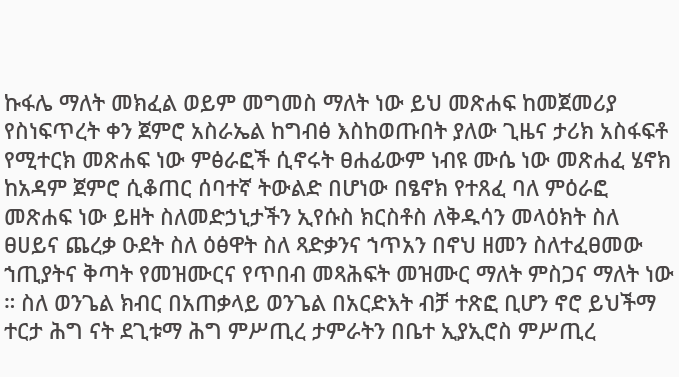ኩፋሌ ማለት መክፈል ወይም መግመስ ማለት ነው ይህ መጽሐፍ ከመጀመሪያ የስነፍጥረት ቀን ጀምሮ አስራኤል ከግብፅ እስከወጡበት ያለው ጊዜና ታሪክ አስፋፍቶ የሚተርክ መጽሐፍ ነው ምፅራፎች ሲኖሩት ፀሐፊውም ነብዩ ሙሴ ነው መጽሐፈ ሄኖክ ከአዳም ጀምሮ ሲቆጠር ሰባተኛ ትውልድ በሆነው በፄኖክ የተጸፈ ባለ ምዕራፎ መጽሐፍ ነው ይዘት ስለመድኃኒታችን ኢየሱስ ክርስቶስ ለቅዱሳን መላዕክት ስለ ፀሀይና ጨረቃ ዑደት ስለ ዕፅዋት ስለ ጻድቃንና ኀጥአን በኖህ ዘመን ስለተፈፀመው ኀጢያትና ቅጣት የመዝሙርና የጥበብ መጻሕፍት መዝሙር ማለት ምስጋና ማለት ነው ። ስለ ወንጌል ክብር በአጠቃላይ ወንጌል በአርድእት ብቻ ተጽፎ ቢሆን ኖሮ ይህችማ ተርታ ሕግ ናት ደጊቱማ ሕግ ምሥጢረ ታምራትን በቤተ ኢያኢሮስ ምሥጢረ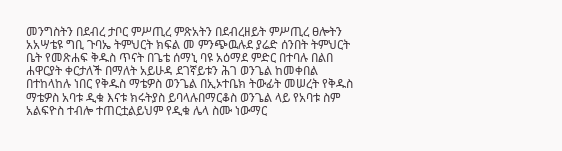መንግስትን በደብረ ታቦር ምሥጢረ ምጽአትን በደብረዘይት ምሥጢረ ፀሎትን አአሣቴዩ ግቢ ጉባኤ ትምህርት ክፍል መ ምንጭዉሉደ ያሬድ ሰንበት ትምህርት ቤት የመጽሐፍ ቅዱስ ጥናት በጌቴ ሰማኒ ባዩ አዕማደ ምድር በተባሉ በልበ ሐዋርያት ቀርታለች በማለት አይሁዳ ደገኛይቱን ሕገ ወንጌል ከመቀበል በተከላከሉ ነበር የቅዱስ ማቴዎስ ወንጌል በኢኦተቤክ ትውፊት መሠረት የቅዱስ ማቴዎስ አባቱ ዲቁ እናቱ ክሩትያስ ይባላሉበማርቆስ ወንጌል ላይ የአባቱ ስም አልፍዮስ ተብሎ ተጠርቷልይህም የዲቁ ሌላ ስሙ ነውማር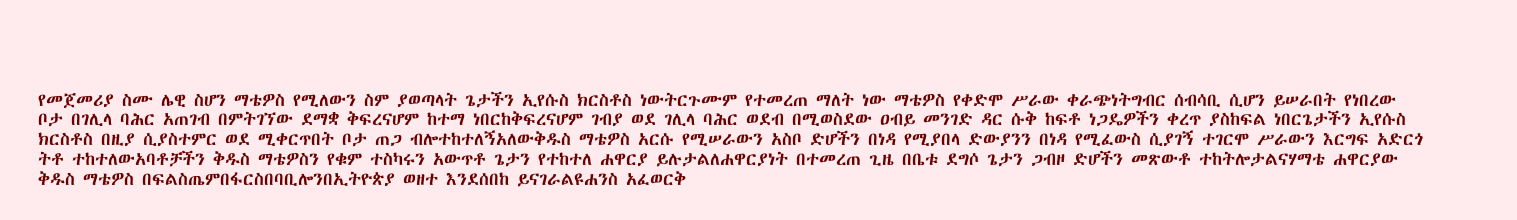የመጀመሪያ ስሙ ሌዊ ስሆን ማቴዎስ የሚለውን ስም ያወጣላት ጌታችን ኢየሱስ ክርስቶስ ነውትርጉሙም የተመረጠ ማለት ነው ማቴዎስ የቀድሞ ሥራው ቀራጭነትግብር ሰብሳቢ ሲሆን ይሠራበት የነበረው ቦታ በገሊላ ባሕር አጠገብ በምትገኘው ደማቋ ቅፍረናሆም ከተማ ነበርከቅፍረናሆም ገብያ ወደ ገሊላ ባሕር ወደብ በሚወስደው ዐብይ መንገድ ዳር ሱቅ ከፍቶ ነጋዴዎችን ቀረጥ ያስከፍል ነበርጌታችን ኢየሱስ ክርስቶስ በዚያ ሲያስተምር ወደ ሚቀርጥበት ቦታ ጠጋ ብሎተከተለኝአለውቅዱስ ማቴዎስ አርሱ የሚሠራውን አስቦ ድሆችን በነዳ የሚያበላ ድውያንን በነዳ የሚፈውስ ሲያገኝ ተገርሞ ሥራውን እርግፍ አድርጎ ትቶ ተከተለውአባቶቻችን ቅዱስ ማቴዎስን የቁም ተስካሩን አውጥቶ ጌታን የተከተለ ሐዋርያ ይሉታልለሐዋርያነት በተመረጠ ጊዜ በቤቱ ደግሶ ጌታን ጋብዞ ድሆችን መጽውቶ ተከትሎታልናሃማቴ ሐዋርያው ቅዱስ ማቴዎስ በፍልስጤምበፋርስበባቢሎንበኢትዮጵያ ወዘተ እንደሰበከ ይናገራልዩሐንስ አፈወርቅ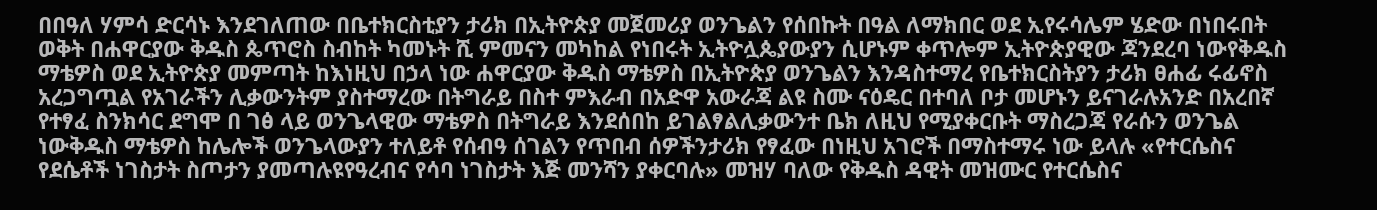በበዓለ ሃምሳ ድርሳኑ እንደገለጠው በቤተክርስቲያን ታሪክ በኢትዮጵያ መጀመሪያ ወንጌልን የሰበኩት በዓል ለማክበር ወደ ኢየሩሳሌም ሄድው በነበሩበት ወቅት በሐዋርያው ቅዱስ ጴጥሮስ ስብከት ካመኑት ሺ ምመናን መካከል የነበሩት ኢትዮሏጴያውያን ሲሆኑም ቀጥሎም ኢትዮጵያዊው ጃንደረባ ነውየቅዱስ ማቴዎስ ወደ ኢትዮጵያ መምጣት ከእነዚህ በኃላ ነው ሐዋርያው ቅዱስ ማቴዎስ በኢትዮጵያ ወንጌልን እንዳስተማረ የቤተክርስትያን ታሪክ ፀሐፊ ሩፊኖስ አረጋግጧል የአገራችን ሊቃውንትም ያስተማረው በትግራይ በስተ ምእራብ በአድዋ አውራጃ ልዩ ስሙ ናዕዴር በተባለ ቦታ መሆኑን ይናገራሉአንድ በአረበኛ የተፃፈ ስንክሳር ደግሞ በ ገፅ ላይ ወንጌላዊው ማቴዎስ በትግራይ እንደሰበከ ይገልፃልሊቃውንተ ቤክ ለዚህ የሚያቀርቡት ማስረጋጃ የራሱን ወንጌል ነውቅዱስ ማቴዎስ ከሌሎች ወንጌላውያን ተለይቶ የሰብዓ ሰገልን የጥበብ ሰዎችንታሪክ የፃፈው በነዚህ አገሮች በማስተማሩ ነው ይላሉ «የተርሴስና የደሴቶች ነገስታት ስጦታን ያመጣሉዩየዓረብና የሳባ ነገስታት እጅ መንሻን ያቀርባሉ» መዝሃ ባለው የቅዱስ ዳዊት መዝሙር የተርሴስና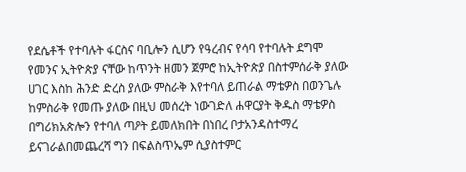የደሴቶች የተባሉት ፋርስና ባቢሎን ሲሆን የዓረብና የሳባ የተባሉት ደግሞ የመንና ኢትዮጵያ ናቸው ከጥንት ዘመን ጀምሮ ከኢትዮጵያ በስተምሰራቅ ያለው ሀገር እስከ ሕንድ ድረስ ያለው ምስራቅ እየተባለ ይጠራል ማቴዎስ በወንጌሉ ከምስራቅ የመጡ ያለው በዚህ መሰረት ነውገድለ ሐዋርያት ቅዱስ ማቴዎስ በግሪክአጵሎን የተባለ ጣዖት ይመለክበት በነበረ ቦታአንዳስተማረ ይናገራልበመጨረሻ ግን በፍልስጥኤም ሲያስተምር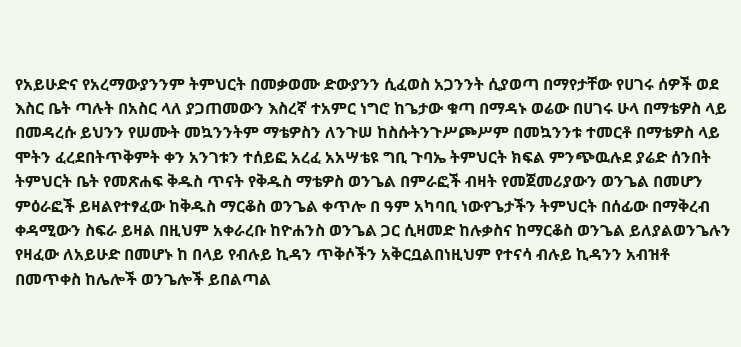የአይሁድና የአረማውያንንም ትምህርት በመቃወሙ ድውያንን ሲፈወስ አጋንንት ሲያወጣ በማየታቸው የሀገሩ ሰዎች ወደ እስር ቤት ጣሉት በአስር ላለ ያጋጠመውን እስረኛ ተአምር ነግሮ ከጌታው ቁጣ በማዳኑ ወሬው በሀገሩ ሁላ በማቴዎስ ላይ በመዳረሱ ይህንን የሠሙት መኳንንትም ማቴዎስን ለንጉሠ ከስሱትንጉሥጮሥም በመኳንንቱ ተመርቶ በማቴዎስ ላይ ሞትን ፈረደበትጥቅምት ቀን አንገቱን ተሰይፎ አረፈ አአሣቴዩ ግቢ ጉባኤ ትምህርት ክፍል ምንጭዉሉደ ያሬድ ሰንበት ትምህርት ቤት የመጽሐፍ ቅዱስ ጥናት የቅዱስ ማቴዎስ ወንጌል በምራፎች ብዛት የመጀመሪያውን ወንጌል በመሆን ምዕራፎች ይዛልየተፃፈው ከቅዱስ ማርቆስ ወንጌል ቀጥሎ በ ዓም አካባቢ ነውየጌታችን ትምህርት በሰፊው በማቅረብ ቀዳሚውን ስፍራ ይዛል በዚህም አቀራረቡ ከዮሐንስ ወንጌል ጋር ሲዛመድ ከሉቃስና ከማርቆስ ወንጌል ይለያልወንጌሉን የዛፈው ለአይሁድ በመሆኑ ከ በላይ የብሉይ ኪዳን ጥቅሶችን አቅርቧልበነዚህም የተናሳ ብሉይ ኪዳንን አብዝቶ በመጥቀስ ከሌሎች ወንጌሎች ይበልጣል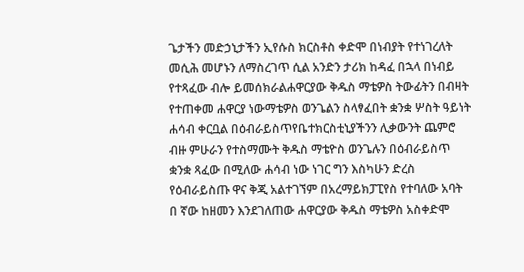ጌታችን መድኃኒታችን ኢየሱስ ክርስቶስ ቀድሞ በነብያት የተነገረለት መሲሕ መሆኑን ለማስረገጥ ሲል አንድን ታሪክ ከዳፈ በኋላ በነብይ የተጻፈው ብሎ ይመሰክራልሐዋርያው ቅዱስ ማቴዎስ ትውፊትን በብዛት የተጠቀመ ሐዋርያ ነውማቴዎስ ወንጌልን ስላፃፈበት ቋንቋ ሦስት ዓይነት ሐሳብ ቀርቧል በዕብራይስጥየቤተክርስቲኒያችንን ሊቃውንት ጨምሮ ብዙ ምሁራን የተስማሙት ቅዱስ ማቴዮስ ወንጌሉን በዕብራይስጥ ቋንቋ ጻፈው በሚለው ሐሳብ ነው ነገር ግን እስካሁን ድረስ የዕብራይስጡ ዋና ቅጂ አልተገኘም በአረማይክፓፒየስ የተባለው አባት በ ኛው ከዘመን እንደገለጠው ሐዋርያው ቅዱስ ማቴዎስ አስቀድሞ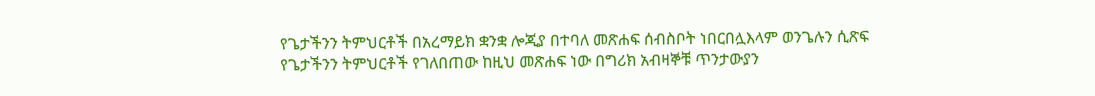የጌታችንን ትምህርቶች በአረማይክ ቋንቋ ሎጂያ በተባለ መጽሐፍ ሰብስቦት ነበርበሏእላም ወንጌሉን ሲጽፍ የጌታችንን ትምህርቶች የገለበጠው ከዚህ መጽሐፍ ነው በግሪክ አብዛኞቹ ጥንታውያን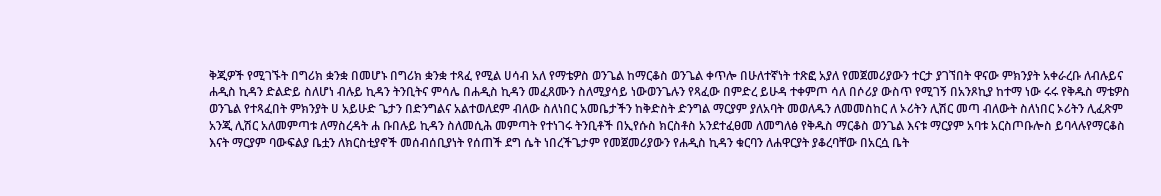ቅጂዎች የሚገኙት በግሪክ ቋንቋ በመሆኑ በግሪክ ቋንቋ ተጻፈ የሚል ሀሳብ አለ የማቴዎስ ወንጌል ከማርቆስ ወንጌል ቀጥሎ በሁለተኛነት ተጽፎ አያለ የመጀመሪያውን ተርታ ያገኘበት ዋናው ምክንያት አቀራረቡ ለብሉይና ሐዲስ ኪዳን ድልድይ ስለሆነ ብሉይ ኪዳን ትንቢትና ምሳሌ በሐዲስ ኪዳን መፈጸሙን ስለሚያሳይ ነውወንጌሉን የጻፈው በምድረ ይሁዳ ተቀምጦ ሳለ በሶሪያ ውስጥ የሚገኝ በአንጾኪያ ከተማ ነው ሩሩ የቅዱስ ማቴዎስ ወንጌል የተጻፈበት ምክንያት ሀ አይሁድ ጌታን በድንግልና አልተወለደም ብለው ስለነበር አመቤታችን ከቅድስት ድንግል ማርያም ያለአባት መወለዱን ለመመስከር ለ ኦሪትን ሊሽር መጣ ብለውት ስለነበር ኦሪትን ሊፈጽም አንጂ ሊሽር አለመምጣቱ ለማስረዳት ሐ ቡበሉይ ኪዳን ስለመሲሕ መምጣት የተነገሩ ትንቢቶች በኢየሱስ ክርስቶስ አንደተፈፀመ ለመግለፅ የቅዱስ ማርቆስ ወንጌል እናቱ ማርያም አባቱ አርስጦቡሎስ ይባላሉየማርቆስ እናት ማርያም ባውፍልያ ቤቷን ለክርስቲያኖች መሰብሰቢያነት የሰጠች ደግ ሴት ነበረችጌታም የመጀመሪያውን የሐዲስ ኪዳን ቁርባን ለሐዋርያት ያቆረባቸው በአርሷ ቤት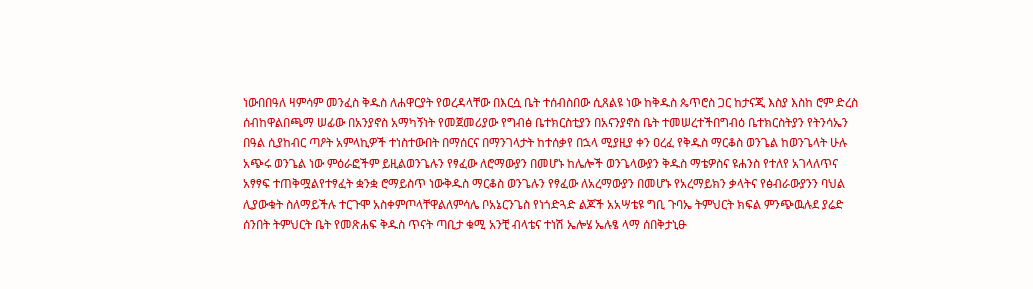ነውበበዓለ ዛምሳም መንፈስ ቅዱስ ለሐዋርያት የወረዳላቸው በእርሷ ቤት ተሰብስበው ሲጸልዩ ነው ከቅዱስ ጴጥሮስ ጋር ከታናጂ እስያ እስከ ሮም ድረስ ሰብከዋልበጫማ ሠፊው በአንያኖስ አማካኝነት የመጀመሪያው የግብፅ ቤተክርስቲያን በአናንያኖስ ቤት ተመሠረተችበግብዕ ቤተክርስትያን የትንሳኤን በዓል ሲያከብር ጣዖት አምላኪዎች ተነስተውበት በማሰርና በማንገላታት ከተሰቃየ በኋላ ሚያዚያ ቀን ዐረፈ የቅዱስ ማርቆስ ወንጌል ከወንጌላት ሁሉ አጭሩ ወንጌል ነው ምዕራፎችም ይዚልወንጌሉን የፃፈው ለሮማውያን በመሆኑ ከሌሎች ወንጌላውያን ቅዱስ ማቴዎስና ዩሐንስ የተለየ አገላለጥና አፃፃፍ ተጠቅሟልየተፃፈት ቋንቋ ሮማይስጥ ነውቅዱስ ማርቆስ ወንጌሉን የፃፈው ለአረማውያን በመሆኑ የአረማይክን ቃላትና የፅብራውያንን ባህል ሊያውቁት ስለማይችሉ ተርጉሞ አስቀምጦላቸዋልለምሳሌ ቦአኔርንጌስ የነጎድጓድ ልጆች አአሣቴዩ ግቢ ጉባኤ ትምህርት ክፍል ምንጭዉሉደ ያሬድ ሰንበት ትምህርት ቤት የመጽሐፍ ቅዱስ ጥናት ጣቢታ ቁሚ አንቺ ብላቴና ተነሽ ኤሎሄ ኤሉፄ ላማ ሰበቅታኒፁ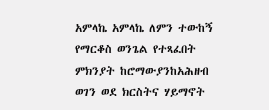አምላኬ አምላኬ ለምን ተውከኝ የማርቆስ ወንጌል የተጻፈበት ምክንያት ከሮማውያንከአሕዘብ ወገን ወደ ክርስትና ሃይማኖት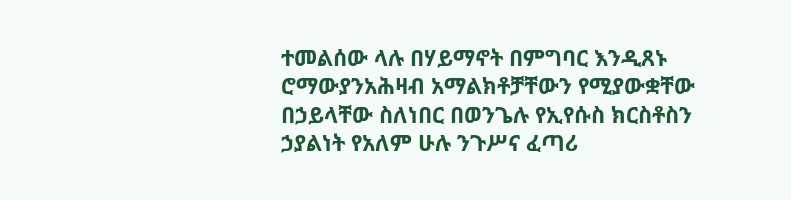ተመልሰው ላሉ በሃይማኖት በምግባር እንዲጸኑ ሮማውያንአሕዛብ አማልክቶቻቸውን የሚያውቋቸው በኃይላቸው ስለነበር በወንጌሉ የኢየሱስ ክርስቶስን ኃያልነት የአለም ሁሉ ንጉሥና ፈጣሪ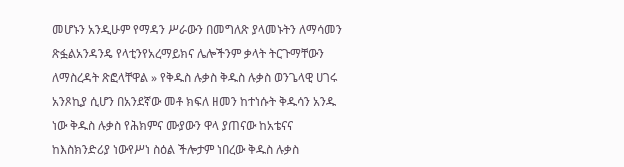መሆኑን አንዲሁም የማዳን ሥራውን በመግለጽ ያላመኑትን ለማሳመን ጽፏልአንዳንዴ የላቲንየአረማይክና ሌሎችንም ቃላት ትርጉማቸውን ለማስረዳት ጽፎላቸዋል » የቅዱስ ሉቃስ ቅዱስ ሉቃስ ወንጌላዊ ሀገሩ አንጾኪያ ሲሆን በአንደኛው መቶ ክፍለ ዘመን ከተነሱት ቅዱሳን አንዱ ነው ቅዱስ ሉቃስ የሕክምና ሙያውን ዋላ ያጠናው ከአቴናና ከእስክንድሪያ ነውየሥነ ስዕል ችሎታም ነበረው ቅዱስ ሉቃስ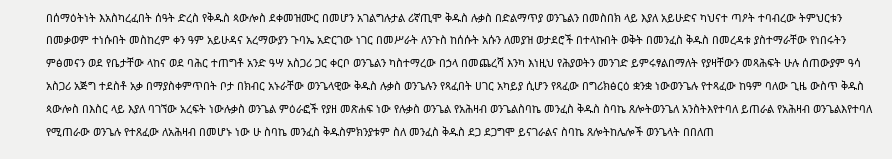በሰማዕትነት እአስካረፈበት ሰዓት ድረስ የቅዱስ ጳውሎስ ደቀመዝሙር በመሆን አገልግሉታል ሪኛጢሞ ቅዱስ ሉቃስ በድልማጥያ ወንጌልን በመስበክ ላይ እያለ አይሁድና ካህናተ ጣዖት ተባብረው ትምህርቱን በመቃወም ተነሱበት መስከረም ቀን ዓም አይሁዳና አረማውያን ጉባኤ አድርገው ነገር በመሥራት ለንጉስ ከሰሱት አሱን ለመያዝ ወታደሮች በተላኩበት ወቅት በመንፈስ ቅዱስ በመረዳቱ ያስተማራቸው የነበሩትን ምፅመናን ወደ የቤታቸው ላከና ወደ ባሕር ተጠግቶ አንድ ዓሣ አስጋሪ ጋር ቀርቦ ወንጌልን ካስተማረው በኃላ በመጨረሻ እንካ እነዚህ የሕያወትን መንገድ ይምሩፃልበማለት የያዛቸውን መጻሕፍት ሁሉ ሰጠውያም ዓሳ አስጋሪ አጅግ ተደስቶ አቃ በማያስቀምጥበት ቦታ በክብር አኑራቸው ወንጌላዊው ቅዱስ ሉቃስ ወንጌሉን የጻፈበት ሀገር አካይያ ሲሆን የጻፈው በግሪክፅርዕ ቋንቋ ነውወንጌሉ የተጻፈው ከዓም ባለው ጊዜ ውስጥ ቅዱስ ጳውሎስ በእስር ላይ እያለ ባገኘው አረፍት ነውሉቃስ ወንጌል ምዕራፎች የያዘ መጽሐፍ ነው የሉቃስ ወንጌል የአሕዛብ ወንጌልስባኬ መንፈስ ቅዱስ ስባኬ ጸሎትወንጌለ አንስትእየተባለ ይጠራል የአሕዛብ ወንጌልእየተባለ የሚጠራው ወንጌሉ የተጸፈው ለአሕዛብ በመሆኑ ነው ሁ ስባኬ መንፈስ ቅዱስምክንያቱም ስለ መንፈስ ቅዱስ ደጋ ደጋግሞ ይናገራልና ስባኬ ጸሎትከሌሎች ወንጌላት በበለጠ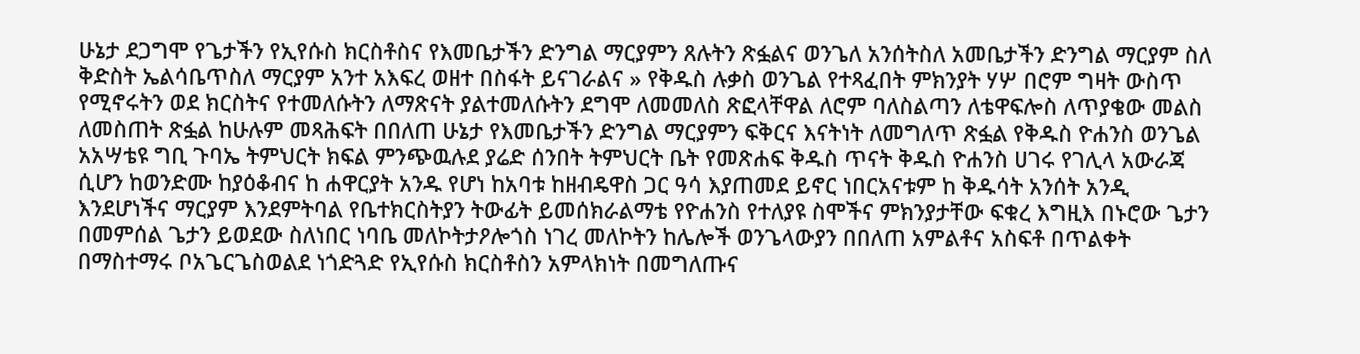ሁኔታ ደጋግሞ የጌታችን የኢየሱስ ክርስቶስና የእመቤታችን ድንግል ማርያምን ጸሉትን ጽፏልና ወንጌለ አንሰትስለ አመቤታችን ድንግል ማርያም ስለ ቅድስት ኤልሳቤጥስለ ማርያም አንተ አእፍረ ወዘተ በስፋት ይናገራልና » የቅዱስ ሉቃስ ወንጌል የተጻፈበት ምክንያት ሃሦ በሮም ግዛት ውስጥ የሚኖሩትን ወደ ክርስትና የተመለሱትን ለማጽናት ያልተመለሱትን ደግሞ ለመመለስ ጽፎላቸዋል ለሮም ባለስልጣን ለቴዋፍሎስ ለጥያቄው መልስ ለመስጠት ጽፏል ከሁሉም መጻሕፍት በበለጠ ሁኔታ የእመቤታችን ድንግል ማርያምን ፍቅርና እናትነት ለመግለጥ ጽፏል የቅዱስ ዮሐንስ ወንጌል አአሣቴዩ ግቢ ጉባኤ ትምህርት ክፍል ምንጭዉሉደ ያሬድ ሰንበት ትምህርት ቤት የመጽሐፍ ቅዱስ ጥናት ቅዱስ ዮሐንስ ሀገሩ የገሊላ አውራጃ ሲሆን ከወንድሙ ከያዕቆብና ከ ሐዋርያት አንዱ የሆነ ከአባቱ ከዘብዴዋስ ጋር ዓሳ እያጠመደ ይኖር ነበርአናቱም ከ ቅዱሳት አንሰት አንዲ እንደሆነችና ማርያም እንደምትባል የቤተክርስትያን ትውፊት ይመሰክራልማቴ የዮሐንስ የተለያዩ ስሞችና ምክንያታቸው ፍቁረ እግዚእ በኑሮው ጌታን በመምሰል ጌታን ይወደው ስለነበር ነባቤ መለኮትታዖሎጎስ ነገረ መለኮትን ከሌሎች ወንጌላውያን በበለጠ አምልቶና አስፍቶ በጥልቀት በማስተማሩ ቦአጌርጌስወልደ ነጎድጓድ የኢየሱስ ክርስቶስን አምላክነት በመግለጡና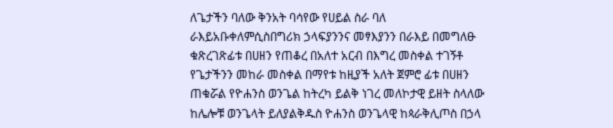ለጌታችን ባለው ቅንአት ባሳየው የሀይል ስራ ባለ ራእይአቡቀለምሲስበግሪክ ኃላፍያንንና መፃእያንን በራእይ በመግለፁ ቁጽረገጽፊቱ በሀዘን የጠቆረ በአለተ አርብ በእግረ መስቀል ተገኝቶ የጌታችንን መከራ መስቀል በማየቱ ከዚያች አለት ጀምሮ ፊቱ በሀዘን ጠቁሯል የዮሐንስ ወንጌል ከትረካ ይልቅ ነገረ መለኮታዊ ይዘት ስላለው ከሌሎቹ ወንጌላት ይለያልቅዱስ ዮሐንስ ወንጌላዊ ከጳራቅሊጦስ በኃላ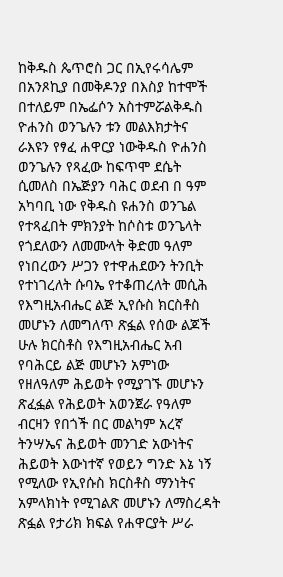ከቅዱስ ጴጥሮስ ጋር በኢየሩሳሌም በአንጾኪያ በመቅዶንያ በእስያ ከተሞች በተለይም በኤፌሶን አስተምሯልቅዱስ ዮሐንስ ወንጌሉን ቱን መልእክታትና ራእዩን የፃፈ ሐዋርያ ነውቅዱስ ዮሐንስ ወንጌሉን የጻፈው ከፍጥሞ ደሴት ሲመለስ በኤጅያን ባሕር ወደብ በ ዓም አካባቢ ነው የቅዱስ ዩሐንስ ወንጌል የተጻፈበት ምክንያት ከሶስቱ ወንጌላት የጎደለውን ለመሙላት ቅድመ ዓለም የነበረውን ሥጋን የተዋሐደውን ትንቢት የተነገረለት ሱባኤ የተቆጠረለት መሲሕ የእግዚአብሔር ልጅ ኢየሱስ ክርስቶስ መሆኑን ለመግለጥ ጽፏል የሰው ልጆች ሁሉ ክርስቶስ የእግዚአብሔር አብ የባሕርይ ልጅ መሆኑን አምነው የዘለዓለም ሕይወት የሚያገኙ መሆኑን ጽፈፏል የሕይወት አወንጀራ የዓለም ብርዛን የበጎች በር መልካም አረኛ ትንሣኤና ሕይወት መንገድ አውነትና ሕይወት እውነተኛ የወይን ግንድ እኔ ነኝ የሚለው የኢየሱስ ክርስቶስ ማንነትና አምላክነት የሚገልጽ መሆኑን ለማስረዳት ጽፏል የታሪክ ክፍል የሐዋርያት ሥራ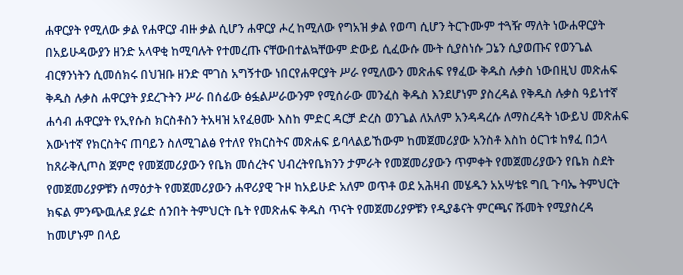ሐዋርያት የሚለው ቃል የሐዋርያ ብዙ ቃል ሲሆን ሐዋርያ ሖረ ከሚለው የግአዝ ቃል የወጣ ሲሆን ትርጉሙም ተጓዥ ማለት ነውሐዋርያት በአይሁዳውያን ዘንድ አላዋቂ ከሚባሉት የተመረጡ ናቸውበተልኳቸውም ድውይ ሲፈውሱ ሙት ሲያስነሱ ጋኔን ሲያወጡና የወንጌል ብርፃንነትን ሲመሰክሩ በህዝቡ ዘንድ ሞገስ አግኝተው ነበርየሐዋርያት ሥራ የሚለውን መጽሐፍ የፃፈው ቅዱስ ሉቃስ ነውበዚህ መጽሐፍ ቅዱስ ሉቃስ ሐዋርያት ያደረጉትን ሥራ በሰፊው ፅፏልሥራውንም የሚሰራው መንፈስ ቅዱስ እንደሆነም ያስረዳል የቅዱስ ሉቃስ ዓይነተኛ ሐሳብ ሐዋርያት የኢየሱስ ክርስቶስን ትአዛዝ አየፈፀሙ እስከ ምድር ዳርቻ ድረስ ወንጌል ለአለም አንዳዳረሱ ለማስረዳት ነውይህ መጽሐፍ እውነተኛ የክርስትና ጠባይን ስለሚገልፅ የተለየ የክርስትና መጽሐፍ ይባላልይኸውም ከመጀመሪያው አንስቶ እስከ ዕርገቱ ከፃፈ በኃላ ከጸራቅሊጦስ ጀምሮ የመጀመሪያውን የቤክ መሰረትና ህብረትየቤክንን ታምራት የመጀመሪያውን ጥምቀት የመጀመሪያውን የቤክ ስደት የመጀመሪያዎቹን ሰማዕታት የመጀመሪያውን ሐዋሪያዊ ጉዞ ከአይሁድ አለም ወጥቶ ወደ አሕዛብ መሄዱን አአሣቴዩ ግቢ ጉባኤ ትምህርት ክፍል ምንጭዉሉደ ያሬድ ሰንበት ትምህርት ቤት የመጽሐፍ ቅዱስ ጥናት የመጀመሪያዎቹን የዲያቆናት ምርጫና ሹመት የሚያስረዳ ከመሆኑም በላይ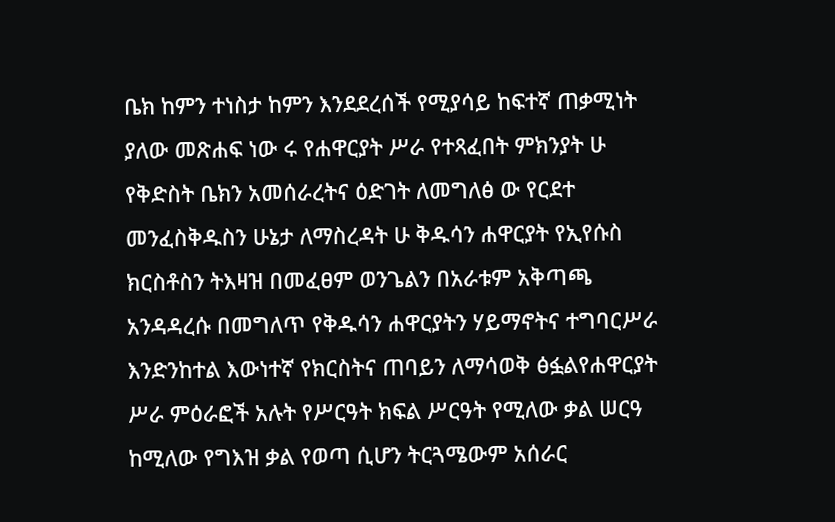ቤክ ከምን ተነስታ ከምን እንደደረሰች የሚያሳይ ከፍተኛ ጠቃሚነት ያለው መጽሐፍ ነው ሩ የሐዋርያት ሥራ የተጻፈበት ምክንያት ሁ የቅድስት ቤክን አመሰራረትና ዕድገት ለመግለፅ ው የርደተ መንፈስቅዱስን ሁኔታ ለማስረዳት ሁ ቅዱሳን ሐዋርያት የኢየሱስ ክርስቶስን ትእዛዝ በመፈፀም ወንጌልን በአራቱም አቅጣጫ አንዳዳረሱ በመግለጥ የቅዱሳን ሐዋርያትን ሃይማኖትና ተግባርሥራ እንድንከተል እውነተኛ የክርስትና ጠባይን ለማሳወቅ ፅፏልየሐዋርያት ሥራ ምዕራፎች አሉት የሥርዓት ክፍል ሥርዓት የሚለው ቃል ሠርዓ ከሚለው የግእዝ ቃል የወጣ ሲሆን ትርጓሜውም አሰራር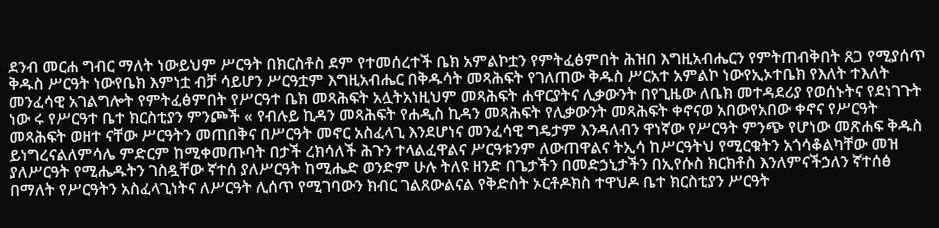ደንብ መርሐ ግብር ማለት ነውይህም ሥርዓት በክርስቶስ ደም የተመሰረተች ቤክ አምልኮቷን የምትፈፅምበት ሕዝበ እግዚአብሔርን የምትጠብቅበት ጸጋ የሚያሰጥ ቅዱስ ሥርዓት ነውየቤክ እምነቷ ብቻ ሳይሆን ሥርዓቷም እግዚአብሔር በቅዱሳት መጻሕፍት የገለጠው ቅዱስ ሥርአተ አምልኮ ነውየኢኦተቤክ የእለት ተእለት መንፈሳዊ አገልግሎት የምትፈፅምበት የሥርዓተ ቤክ መጻሕፍት አሏትአነዚህም መጻሕፍት ሐዋርያትና ሊቃውንት በየጊዜው ለቤክ መተዳደሪያ የወሰኑትና የደነገጉት ነው ሩ የሥርዓተ ቤተ ክርስቲያን ምንጮች « የብሉይ ኪዳን መጻሕፍት የሐዲስ ኪዳን መጻሕፍት የሊቃውንት መጻሕፍት ቀኖናወ አበውየአበው ቀኖና የሥርዓት መጻሕፍት ወዘተ ናቸው ሥርዓትን መጠበቅና በሥርዓት መኖር አስፈላጊ እንደሆነና መንፈሳዊ ግዴታም እንዳለብን ዋነኛው የሥርዓት ምንጭ የሆነው መጽሐፍ ቅዱስ ይነግረናልለምሳሌ ምድርም ከሚቀመጡባት በታች ረክሳለች ሕጉን ተላልፈዋልና ሥርዓቱንም ለውጠዋልና ትኢሳ ከሥርዓትህ የሚርቁትን አጎሳቆልካቸው መዝ ያለሥርዓት የሚሔዱትን ገስዷቸው ኛተሰ ያለሥርዓት ከሚሔድ ወንድም ሁሉ ትለዩ ዘንድ በጌታችን በመድኃኒታችን በኢየሱስ ክርክቶስ እንለምናችኃለን ኛተሰፅ በማለት የሥርዓትን አስፈላጊነትና ለሥርዓት ሊሰጥ የሚገባውን ክብር ገልጸውልናል የቅድስት ኦርቶዶክስ ተዋህዶ ቤተ ክርስቲያን ሥርዓት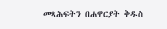መጻሕፍትን በሐዋርያት ቅዱስ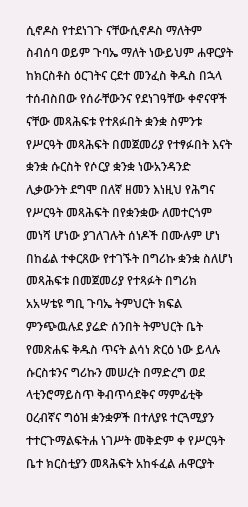ሲኖዶስ የተደነገጉ ናቸውሲኖዶስ ማለትም ስብሰባ ወይም ጉባኤ ማለት ነውይህም ሐዋርያት ከክርስቶስ ዕርገትና ርደተ መንፈስ ቅዱስ በኋላ ተሰብስበው የሰራቸውንና የደነገዓቸው ቀኖናዋች ናቸው መጻሕፍቱ የተጸፉበት ቋንቋ ስምንቱ የሥርዓት መጻሕፍት በመጀመሪያ የተፃፉበት እናት ቋንቋ ሱርስት የሶርያ ቋንቋ ነውአንዳንድ ሊቃውንት ደግሞ በለኛ ዘመን እነዚህ የሕግና የሥርዓት መጻሕፍት በየቋንቋው ለመተርጎም መነሻ ሆነው ያገለገሉት ሰነዶች በሙሉም ሆነ በከፊል ተቀርጸው የተገኙት በግሪኩ ቋንቋ ስለሆነ መጻሕፍቱ በመጀመሪያ የተጻፉት በግሪክ አአሣቴዩ ግቢ ጉባኤ ትምህርት ክፍል ምንጭዉሉደ ያሬድ ሰንበት ትምህርት ቤት የመጽሐፍ ቅዱስ ጥናት ልሳነ ጽርዕ ነው ይላሉ ሱርስቱንና ግሪኩን መሠረት በማድረግ ወደ ላቲንሮማይስጥ ቅብጥሳደቅና ማምፊቲቅ ዐረብኛና ግዕዝ ቋንቋዎች በተለያዩ ተርጓሚያን ተተርጉማልፍትሐ ነገሥት መቅድም ቀ የሥርዓት ቤተ ክርስቲያን መጻሕፍት አከፋፈል ሐዋርያት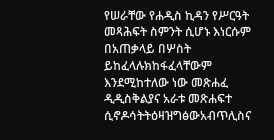የሠራቸው የሐዲስ ኪዳን የሥርዓት መጻሕፍት ስምንት ሲሆኑ እነርሱም በአጠቃላይ በሦስት ይከፈላሉክከፋፈላቸውም እንደሚከተለው ነው መጽሐፈ ዲዲስቅልያና አራቱ መጽሐፍተ ሲኖዶሳትትዕዛዝግፅውአብጥሊስና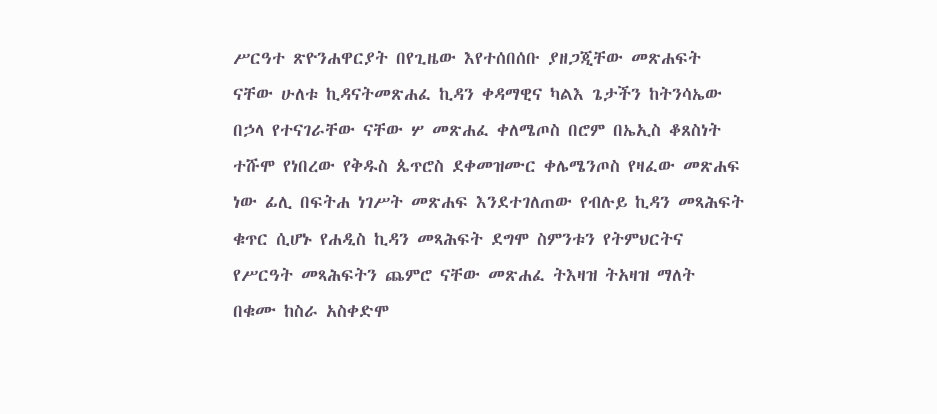ሥርዓተ ጽዮንሐዋርያት በየጊዜው እየተሰበሰቡ ያዘጋጂቸው መጽሐፍት ናቸው ሁለቱ ኪዳናትመጽሐፈ ኪዳን ቀዳማዊና ካልእ ጌታችን ከትንሳኤው በኃላ የተናገራቸው ናቸው ሦ መጽሐፈ ቀለሜጦስ በሮም በኤኢስ ቆጸስነት ተሹሞ የነበረው የቅዱስ ጴጥሮስ ደቀመዝሙር ቀሌሜንጦስ የዛፈው መጽሐፍ ነው ፊሊ በፍትሐ ነገሥት መጽሐፍ እንደተገለጠው የብሉይ ኪዳን መጻሕፍት ቁጥር ሲሆኑ የሐዲስ ኪዳን መጻሕፍት ደግሞ ስምንቱን የትምህርትና የሥርዓት መጻሕፍትን ጨምሮ ናቸው መጽሐፈ ትእዛዝ ትአዛዝ ማለት በቁሙ ከስራ አስቀድሞ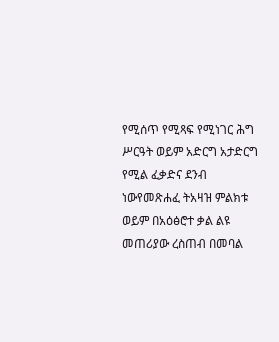የሚሰጥ የሚጻፍ የሚነገር ሕግ ሥርዓት ወይም አድርግ አታድርግ የሚል ፈቃድና ደንብ ነውየመጽሐፈ ትአዛዝ ምልክቱ ወይም በአዕፅሮተ ቃል ልዩ መጠሪያው ረስጠብ በመባል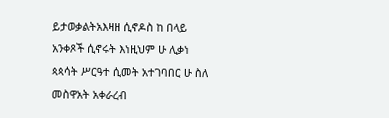ይታወቃልትአእዛዘ ሲኖዶስ ከ በላይ አንቀጾች ሲኖሩት እነዚህም ሁ ሊቃነ ጳጳሳት ሥርዓተ ሲመት አተገባበር ሁ ስለ መስዋአት አቀራረብ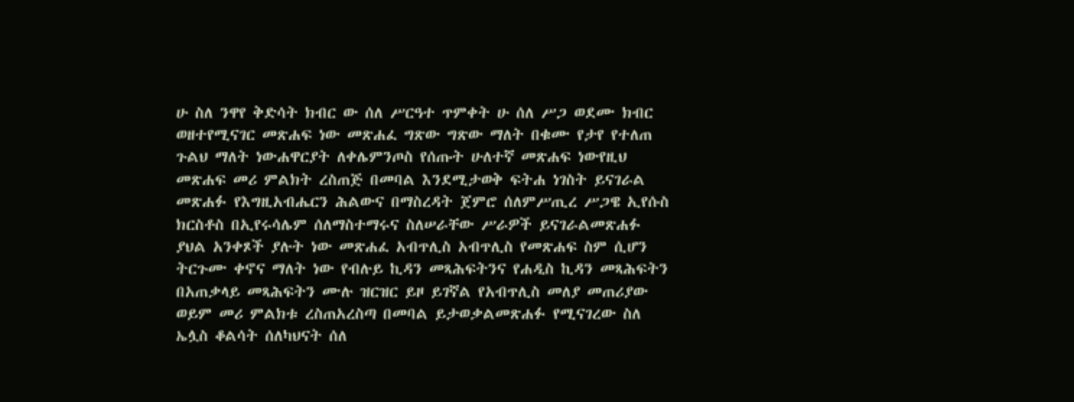ሁ ስለ ንዋየ ቅድሳት ክብር ው ሰለ ሥርዓተ ጥምቀት ሁ ሰለ ሥጋ ወደሙ ክብር ወዘተየሚናገር መጽሐፍ ነው መጽሐፈ ግጽው ግጽው ማለት በቁሙ የታየ የተለጠ ጉልህ ማለት ነውሐዋርያት ለቀሌምንጦስ የሰጡት ሁለተኛ መጽሐፍ ነውየዚህ መጽሐፍ መሪ ምልክት ረስጠጅ በመባል እንደሚታወቅ ፍትሐ ነገስት ይናገራል መጽሐፉ የእግዚአብሔርን ሕልውና በማስረዳት ጀምሮ ሰለምሥጢረ ሥጋዌ ኢየሱስ ክርስቶስ በኢየሩሳሌም ሰለማስተማሩና ስለሠራቸው ሥራዎች ይናገራልመጽሐፉ ያህል አንቀጾች ያሉት ነው መጽሐፈ አብጥሊስ አብጥሊስ የመጽሐፍ ስም ሲሆን ትርጉሙ ቀኖና ማለት ነው የብሉይ ኪዳን መጻሕፍትንና የሐዲስ ኪዳን መጻሕፍትን በአጠቃላይ መጻሕፍትን ሙሉ ዝርዝር ይዞ ይገኛል የአብጥሊስ መለያ መጠሪያው ወይም መሪ ምልክቱ ረስጠአረስጣ በመባል ይታወቃልመጽሐፉ የሚናገረው ስለ ኤሏስ ቆልሳት ሰለካህናት ሰለ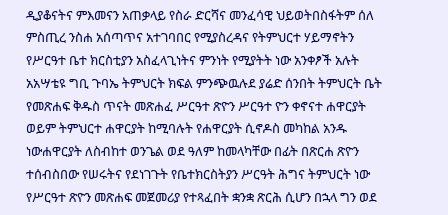ዲያቆናትና ምእመናን አጠቃላይ የስራ ድርሻና መንፈሳዊ ህይወትበስፋትም ሰለ ምስጢረ ንስሐ አሰጣጥና አተገባበር የሚያስረዳና የትምህርተ ሃይማኖትን የሥርዓተ ቤተ ክርስቲያን አስፈላጊነትና ምንነት የሚያትት ነው አንቀፆች አሉት አአሣቴዩ ግቢ ጉባኤ ትምህርት ክፍል ምንጭዉሉደ ያሬድ ሰንበት ትምህርት ቤት የመጽሐፍ ቅዱስ ጥናት መጽሐፈ ሥርዓተ ጽዮን ሥርዓተ ዮን ቀኖናተ ሐዋርያት ወይም ትምህርተ ሐዋርያት ከሚባሉት የሐዋርያት ሲኖዶስ መካከል አንዱ ነውሐዋርያት ለስብከተ ወንጌል ወደ ዓለም ከመላካቸው በፊት በጽርሐ ጽዮን ተሰብስበው የሠሩትና የደነገጉት የቤተክርስትያን ሥርዓት ሕግና ትምህርት ነው የሥርዓተ ጽዮን መጽሐፍ መጀመሪያ የተጻፈበት ቋንቋ ጽርሕ ሲሆን በኋላ ግን ወደ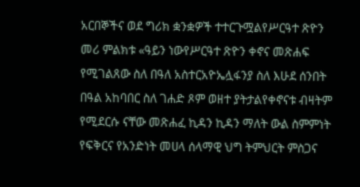አርበኞችና ወደ ግሪክ ቋንቋዎች ተተርጉሟልየሥርዓተ ጽዮን መሪ ምልክቱ «ዓይን ነውየሥርዓተ ጽዮን ቀኖና መጽሐፍ የሚገልጸው ስለ በዓለ አስተርአዮኤሏፋንያ ስለ እሁደ ሰንበት በዓል አከባበር ስለ ገሐድ ጾም ወዘተ ያትታልየቀኖናቱ ብዛትም የሚደርሱ ናቸው መጽሐፈ ኪዳን ኪዳን ማለት ውል ስምምነት የፍቅርና የአንድነት መሀላ ሰላማዊ ህግ ትምህርት ምስጋና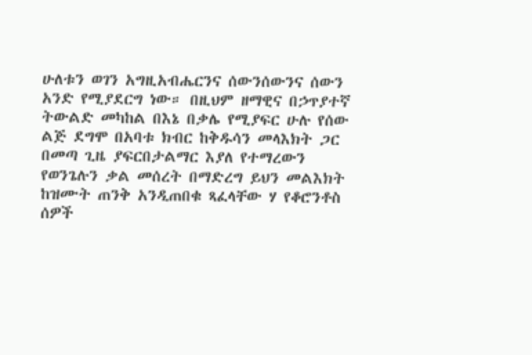ሁለቱን ወገን አግዚአብሔርንና ሰውንሰውንና ሰውን አንድ የሚያደርግ ነው። በዚህም ዘማዊና በኃጥያተኛ ትውልድ መካከል በእኔ በቃሌ የሚያፍር ሁሉ የሰው ልጅ ደግሞ በአባቱ ክብር ከቅዱሳን መላእክት ጋር በመጣ ጊዜ ያፍርበታልማር እያለ የተማረውን የወንጌሉን ቃል መሰረት በማድረግ ይህን መልእክት ከዝሙት ጠንቅ አንዲጠበቁ ጻፈላቸው ሃ የቆሮንቶስ ሰዎች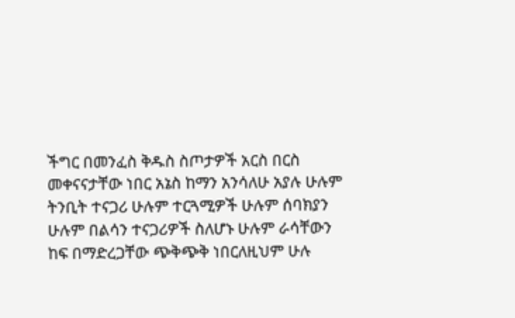ችግር በመንፈስ ቅዱስ ስጦታዎች አርስ በርስ መቀናናታቸው ነበር አኔስ ከማን አንሳለሁ አያሉ ሁሉም ትንቢት ተናጋሪ ሁሉም ተርጓሚዎች ሁሉም ሰባክያን ሁሉም በልሳን ተናጋሪዎች ስለሆኑ ሁሉም ራሳቸውን ከፍ በማድረጋቸው ጭቅጭቅ ነበርለዚህም ሁሉ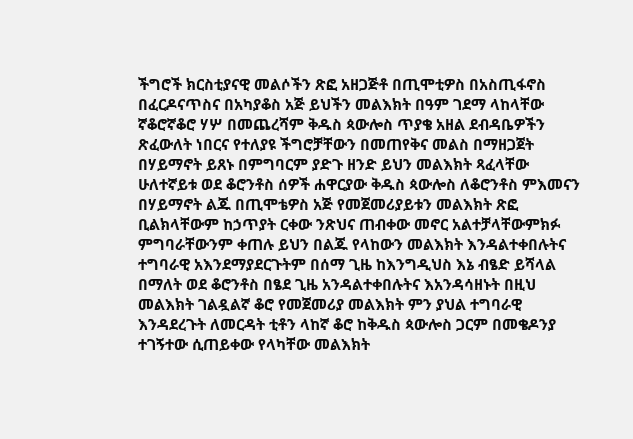ችግሮች ክርስቲያናዊ መልሶችን ጽፎ አዘጋጅቶ በጢሞቲዎስ በአስጢፋኖስ በፈርዶናጥስና በአካያቆስ አጅ ይህችን መልእክት በዓም ገደማ ላከላቸው ኛቆሮኛቆሮ ሃሦ በመጨረሻም ቅዱስ ጳውሎስ ጥያቄ አዘል ደብዳቤዎችን ጽፈውለት ነበርና የተለያዩ ችግሮቻቸውን በመጠየቅና መልስ በማዘጋጀት በሃይማኖት ይጸኑ በምግባርም ያድጉ ዘንድ ይህን መልእክት ጻፈላቸው ሁለተኛይቱ ወደ ቆሮንቶስ ሰዎች ሐዋርያው ቅዱስ ጳውሎስ ለቆሮንቶስ ምእመናን በሃይማኖት ልጁ በጢሞቴዎስ አጅ የመጀመሪያይቱን መልእክት ጽፎ ቢልክላቸውም ከኃጥያት ርቀው ንጽህና ጠብቀው መኖር አልተቻላቸውምክፉ ምግባራቸውንም ቀጠሉ ይህን በልጁ የላከውን መልእክት እንዳልተቀበሉትና ተግባራዊ አእንደማያደርጉትም በሰማ ጊዜ ከእንግዲህስ እኔ ብፄድ ይሻላል በማለት ወደ ቆሮንቶስ በፄደ ጊዜ አንዳልተቀበሉትና እአንዳሳዘኑት በዚህ መልእክት ገልዷልኛ ቆሮ የመጀመሪያ መልእክት ምን ያህል ተግባራዊ እንዳደረጉት ለመርዳት ቲቶን ላከኛ ቆሮ ከቅዱስ ጳውሎስ ጋርም በመቄዶንያ ተገኝተው ሲጠይቀው የላካቸው መልእክት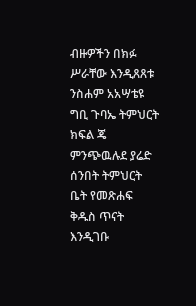ብዙዎችን በክፉ ሥራቸው እንዲጸጸቱ ንስሐም አአሣቴዩ ግቢ ጉባኤ ትምህርት ክፍል ጄ ምንጭዉሉደ ያሬድ ሰንበት ትምህርት ቤት የመጽሐፍ ቅዱስ ጥናት እንዲገቡ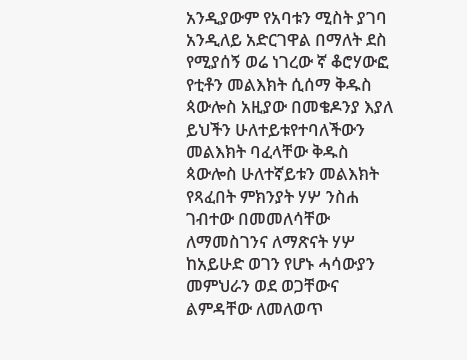አንዲያውም የአባቱን ሚስት ያገባ አንዲለይ አድርገዋል በማለት ደስ የሚያሰኝ ወሬ ነገረው ኛ ቆሮሃውፎ የቲቶን መልእክት ሲሰማ ቅዱስ ጳውሎስ አዚያው በመቄዶንያ እያለ ይህችን ሁለተይቱየተባለችውን መልእክት ባፈላቸው ቅዱስ ጳውሎስ ሁለተኛይቱን መልእክት የጻፈበት ምክንያት ሃሦ ንስሐ ገብተው በመመለሳቸው ለማመስገንና ለማጽናት ሃሦ ከአይሁድ ወገን የሆኑ ሓሳውያን መምህራን ወደ ወጋቸውና ልምዳቸው ለመለወጥ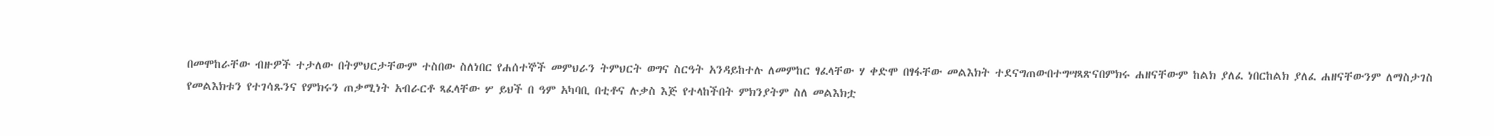በመሞከራቸው ብዙዎች ተታለው በትምህርታቸውም ተስበው ስለነበር የሐሰተኞች መምህራን ትምህርት ወግና ስርዓት አንዳይከተሉ ለመምከር ፃፈላቸው ሃ ቀድሞ በፃፋቸው መልእክት ተደናግጠውበተግሣጻጽናበምክሩ ሐዘናቸውም ከልክ ያለፈ ነበርከልክ ያለፈ ሐዘናቸውንም ለማስታገስ የመልእክቱን የተገሳጹንና የምክሩን ጠቃሚነት አብራርቶ ጻፈላቸው ሦ ይህች በ ዓም አካባቢ በቲቶና ሉቃስ እጅ የተላከችበት ምክንያትም ስለ መልእክቷ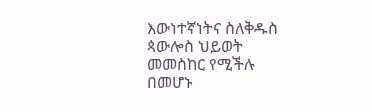እውነተኛነትና ስለቅዱስ ጳውሎስ ህይወት መመስከር የሚችሉ በመሆኑ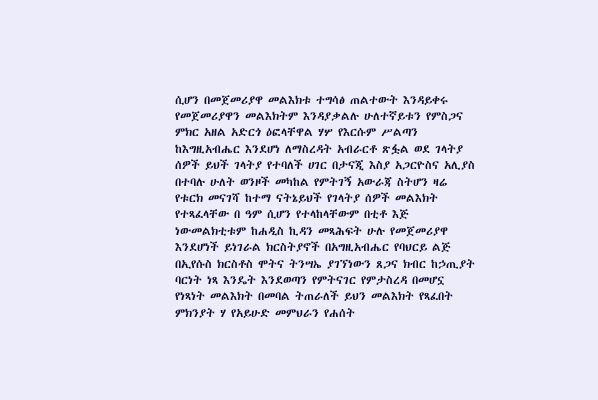ሲሆን በመጀመሪያዋ መልእክቱ ተግሳፅ ጠልተውት እንዳይቀሩ የመጀመሪያዋን መልእክትም እንዳያቃልሉ ሁለተኛይቱን የምስጋና ምክር አዘል አድርጎ ዕፎላቸዋል ሃሦ የእርሱም ሥልጣን ከእግዚአብሔር እንደሆነ ለማስረዳት አብራርቶ ጽፏል ወደ ገላትያ ሰዎች ይህች ገላትያ የተባለች ሀገር በታናጂ እስያ አጋርዮስና አሊያስ በተባሉ ሁለት ወንዞች መካከል የምትገኝ አውራጃ ስትሆን ዛሬ የቱርክ መናገሻ ከተማ ናትኔይህች የገላትያ ሰዎች መልእክት የተጻፈላቸው በ ዓም ሲሆን የተላከላቸውም በቲቶ እጅ ነውመልክቲቱም ከሐዲስ ኪዳን መጻሕፍት ሁሉ የመጀመሪያዋ እንደሆነች ይነገራል ክርስትያኖች በአግዚአብሔር የባህርይ ልጅ በኢየሱስ ክርስቶስ ሞትና ትንሣኤ ያገኘነውን ጸጋና ክብር ከኃጢያት ባርነት ነጻ እንዴት እንደወጣን የምትናገር የምታስረዳ በመሆኗ የነጻነት መልእክት በመባል ትጠራለች ይህን መልእክት የጻፈበት ምክንያት ሃ የአይሁድ መምህራን የሐሰት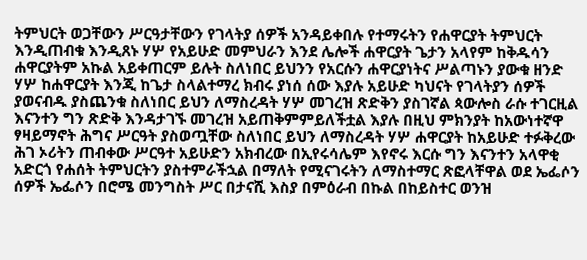ትምህርት ወጋቸውን ሥርዓታቸውን የገላትያ ሰዎች አንዳይቀበሉ የተማሩትን የሐዋርያት ትምህርት እንዲጠብቁ እንዲጸኑ ሃሦ የአይሁድ መምህራን እንደ ሌሎች ሐዋርያት ጌታን አላየም ከቅዱሳን ሐዋርያትም አኩል አይቀጠርም ይሉት ስለነበር ይህንን የአርሱን ሐዋርያነትና ሥልጣኑን ያውቁ ዘንድ ሃሦ ከሐዋርያት እንጂ ከጌታ ስላልተማረ ክብሩ ያነሰ ሰው እያሉ አይሁድ ካህናት የገላትያን ሰዎች ያወናብዱ ያስጨንቁ ስለነበር ይህን ለማስረዳት ሃሦ መገረዝ ጽድቅን ያስገኛል ጳውሎስ ራሱ ተገርዚል እናንተን ግን ጽድቅ እንዳታገኙ መገረዝ አይጠቅምምይለችቷል እያሉ በዚህ ምክንያት ከአውነተኛዋ ፃዛይማኖት ሕግና ሥርዓት ያስወጧቸው ስለነበር ይህን ለማስረዳት ሃሦ ሐዋርያት ከአይሁድ ተፉቅረው ሕገ ኦሪትን ጠብቀው ሥርዓተ አይሁድን አክብረው በኢየሩሳሌም እየኖሩ እርሱ ግን እናንተን አላዋቂ አድርጎ የሐሰት ትምህርትን ያስተምራችኋል በማለት የሚናገሩትን ለማስተማር ጽፎላቸዋል ወደ ኤፌሶን ሰዎች ኤፌሶን በሮሜ መንግስት ሥር በታናሺ እስያ በምዕራብ በኩል በከይስተር ወንዝ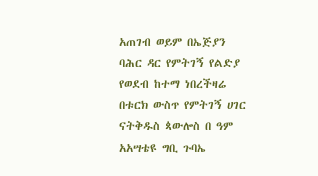አጠገብ ወይም በኤጅያን ባሕር ዳር የምትገኝ የልድያ የወደብ ከተማ ነበረችዛሬ በቱርክ ውስጥ የምትገኝ ሀገር ናትቅዱስ ጳውሎስ በ ዓም አአሣቴዩ ግቢ ጉባኤ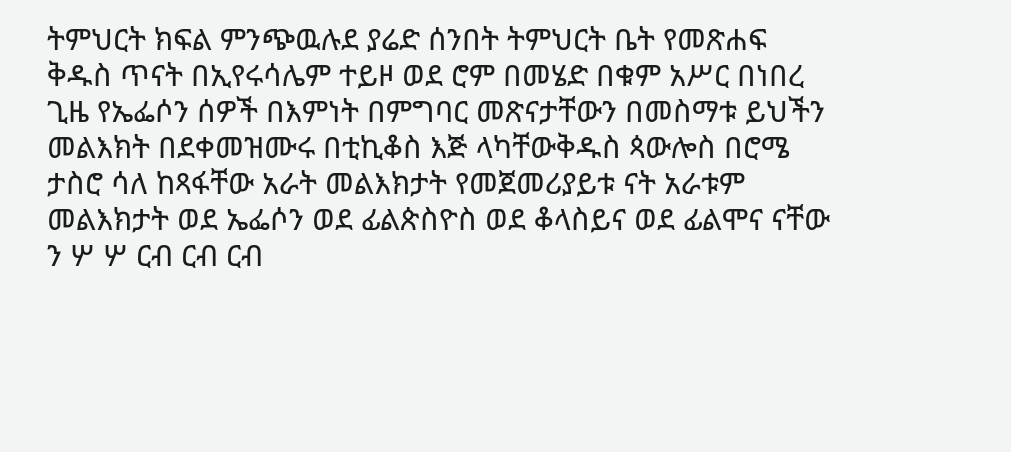ትምህርት ክፍል ምንጭዉሉደ ያሬድ ሰንበት ትምህርት ቤት የመጽሐፍ ቅዱስ ጥናት በኢየሩሳሌም ተይዞ ወደ ሮም በመሄድ በቁም አሥር በነበረ ጊዜ የኤፌሶን ሰዎች በእምነት በምግባር መጽናታቸውን በመስማቱ ይህችን መልእክት በደቀመዝሙሩ በቲኪቆስ እጅ ላካቸውቅዱስ ጳውሎስ በሮሜ ታስሮ ሳለ ከጻፋቸው አራት መልእክታት የመጀመሪያይቱ ናት አራቱም መልእክታት ወደ ኤፌሶን ወደ ፊልጵስዮስ ወደ ቆላስይና ወደ ፊልሞና ናቸው ን ሦ ሦ ርብ ርብ ርብ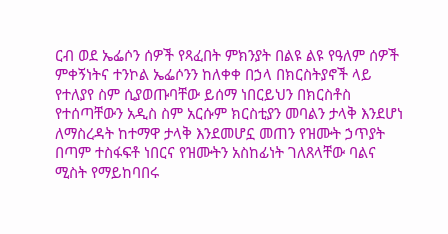ርብ ወደ ኤፌሶን ሰዎች የጻፈበት ምክንያት በልዩ ልዩ የዓለም ሰዎች ምቀኝነትና ተንኮል ኤፌሶንን ከለቀቀ በኃላ በክርስትያኖች ላይ የተለያየ ስም ሲያወጡባቸው ይሰማ ነበርይህን በክርስቶስ የተሰጣቸውን አዲስ ስም አርሱም ክርስቲያን መባልን ታላቅ እንደሆነ ለማስረዳት ከተማዋ ታላቅ እንደመሆኗ መጠን የዝሙት ኃጥያት በጣም ተስፋፍቶ ነበርና የዝሙትን አስከፊነት ገለጸላቸው ባልና ሚስት የማይከባበሩ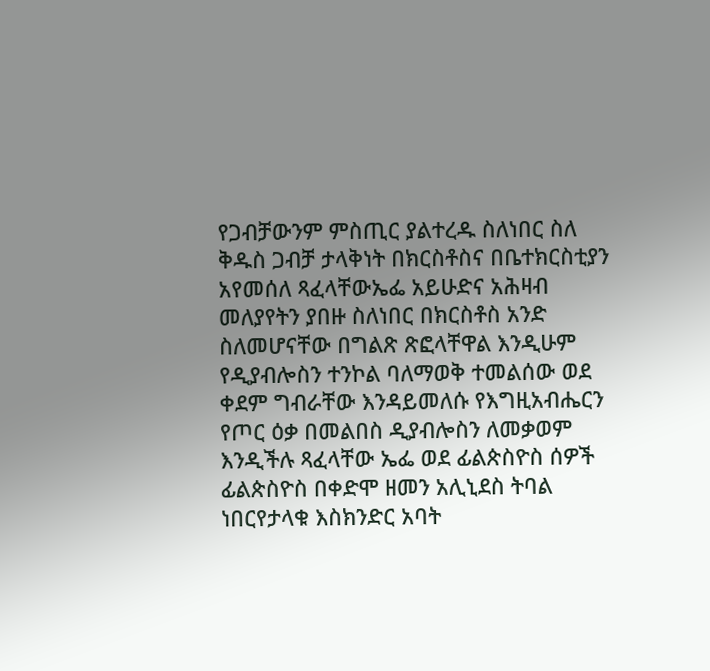የጋብቻውንም ምስጢር ያልተረዱ ስለነበር ስለ ቅዱስ ጋብቻ ታላቅነት በክርስቶስና በቤተክርስቲያን አየመሰለ ጻፈላቸውኤፌ አይሁድና አሕዛብ መለያየትን ያበዙ ስለነበር በክርስቶስ አንድ ስለመሆናቸው በግልጽ ጽፎላቸዋል እንዲሁም የዲያብሎስን ተንኮል ባለማወቅ ተመልሰው ወደ ቀደም ግብራቸው እንዳይመለሱ የእግዚአብሔርን የጦር ዕቃ በመልበስ ዲያብሎስን ለመቃወም እንዲችሉ ጻፈላቸው ኤፌ ወደ ፊልጵስዮስ ሰዎች ፊልጵስዮስ በቀድሞ ዘመን አሊኒደስ ትባል ነበርየታላቁ እስክንድር አባት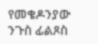የመቄዶንያው ንጉስ ፊልጾስ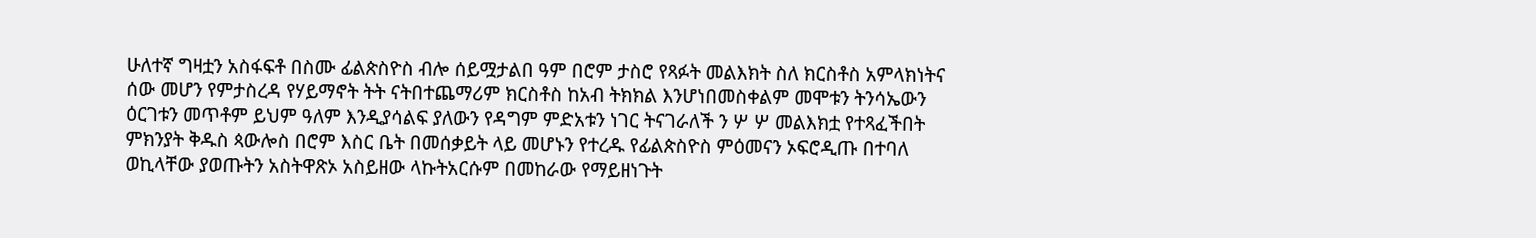ሁለተኛ ግዛቷን አስፋፍቶ በስሙ ፊልጵስዮስ ብሎ ሰይሟታልበ ዓም በሮም ታስሮ የጻፉት መልእክት ስለ ክርስቶስ አምላክነትና ሰው መሆን የምታስረዳ የሃይማኖት ትት ናትበተጨማሪም ክርስቶስ ከአብ ትክክል እንሆነበመስቀልም መሞቱን ትንሳኤውን ዕርገቱን መጥቶም ይህም ዓለም እንዲያሳልፍ ያለውን የዳግም ምድአቱን ነገር ትናገራለች ን ሦ ሦ መልእክቷ የተጻፈችበት ምክንያት ቅዱስ ጳውሎስ በሮም እስር ቤት በመሰቃይት ላይ መሆኑን የተረዱ የፊልጵስዮስ ምዕመናን ኦፍሮዲጡ በተባለ ወኪላቸው ያወጡትን አስትዋጽኦ አስይዘው ላኩትአርሱም በመከራው የማይዘነጉት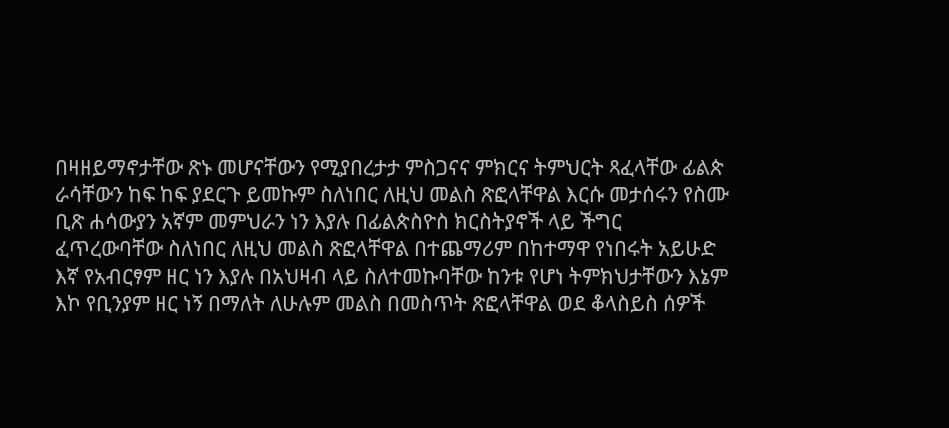በዛዘይማኖታቸው ጽኑ መሆናቸውን የሚያበረታታ ምስጋናና ምክርና ትምህርት ጻፈላቸው ፊልጵ ራሳቸውን ከፍ ከፍ ያደርጉ ይመኩም ስለነበር ለዚህ መልስ ጽፎላቸዋል እርሱ መታሰሩን የስሙ ቢጽ ሐሳውያን አኛም መምህራን ነን እያሉ በፊልጵስዮስ ክርስትያኖች ላይ ችግር ፈጥረውባቸው ስለነበር ለዚህ መልስ ጽፎላቸዋል በተጨማሪም በከተማዋ የነበሩት አይሁድ እኛ የአብርፃም ዘር ነን እያሉ በአህዛብ ላይ ስለተመኩባቸው ከንቱ የሆነ ትምክህታቸውን እኔም እኮ የቢንያም ዘር ነኝ በማለት ለሁሉም መልስ በመስጥት ጽፎላቸዋል ወደ ቆላስይስ ሰዎች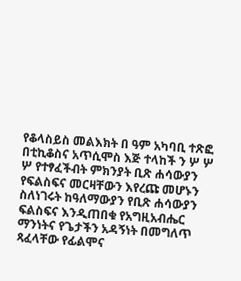የቆላስይስ መልእክት በ ዓም አካባቢ ተጽፎ በቲኪቆስና አጥሲሞስ እጅ ተላከች ን ሦ ሦ ሦ የተፃፈችብት ምክንያት ቢጽ ሐሳውያን የፍልስፍና መርዛቸውን እየረጩ መሆኑን ስለነገሩት ከዓለማውያን የቢጽ ሐሳውያን ፍልስፍና እንዲጠበቁ የአግዚአብሔር ማንነትና የጌታችን አዳኝነት በመግለጥ ጻፈላቸው የፊልሞና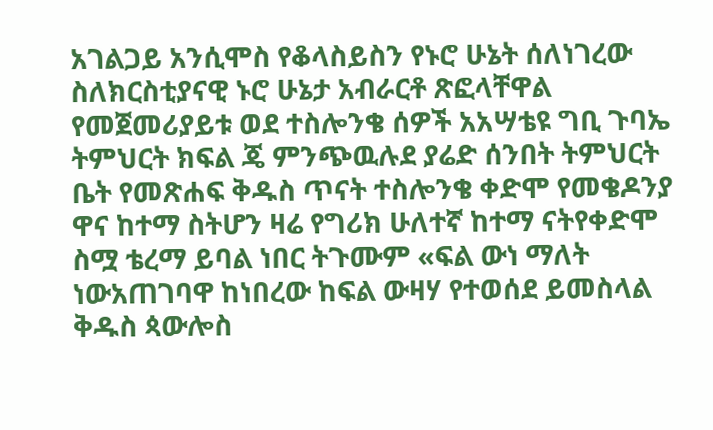አገልጋይ አንሲሞስ የቆላስይስን የኑሮ ሁኔት ሰለነገረው ስለክርስቲያናዊ ኑሮ ሁኔታ አብራርቶ ጽፎላቸዋል የመጀመሪያይቱ ወደ ተስሎንቄ ሰዎች አአሣቴዩ ግቢ ጉባኤ ትምህርት ክፍል ጄ ምንጭዉሉደ ያሬድ ሰንበት ትምህርት ቤት የመጽሐፍ ቅዱስ ጥናት ተስሎንቄ ቀድሞ የመቄዶንያ ዋና ከተማ ስትሆን ዛሬ የግሪክ ሁለተኛ ከተማ ናትየቀድሞ ስሟ ቴረማ ይባል ነበር ትጉሙም «ፍል ውነ ማለት ነውአጠገባዋ ከነበረው ከፍል ውዛሃ የተወሰደ ይመስላል ቅዱስ ጳውሎስ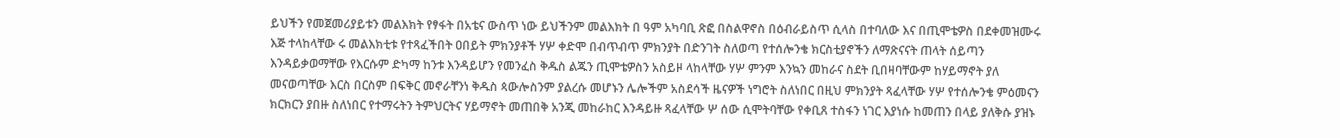ይህችን የመጀመሪያይቱን መልእክት የፃፋት በአቴና ውስጥ ነው ይህችንም መልእክት በ ዓም አካባቢ ጽፎ በስልዋኖስ በዕብራይስጥ ሲላስ በተባለው እና በጢሞቴዎስ በደቀመዝሙሩ እጅ ተላከላቸው ሩ መልእክቲቱ የተጻፈችበት ዐበይት ምክንያቶች ሃሦ ቀድሞ በብጥብጥ ምክንያት በድንገት ስለወጣ የተሰሎንቄ ክርስቲያኖችን ለማጽናናት ጠላት ሰይጣን እንዳይቃወማቸው የእርሱም ድካማ ከንቱ እንዳይሆን የመንፈስ ቅዱስ ልጁን ጢሞቴዎስን አስይዞ ላከላቸው ሃሦ ምንም እንኳን መከራና ስደት ቢበዛባቸውም ከሃይማኖት ያለ መናወጣቸው እርስ በርስም በፍቅር መኖራቸንነ ቅዱስ ጳውሎስንም ያልረሱ መሆኑን ሌሎችም አስደሳች ዜናዎች ነግሮት ስለነበር በዚህ ምክንያት ጻፈላቸው ሃሦ የተሰሎንቄ ምዕመናን ክርክርን ያበዙ ስለነበር የተማሩትን ትምህርትና ሃይማኖት መጠበቅ አንጂ መከራከር እንዳይዙ ጻፈላቸው ሦ ሰው ሲሞትባቸው የቀቢጸ ተስፋን ነገር እያነሱ ከመጠን በላይ ያለቅሱ ያዝኑ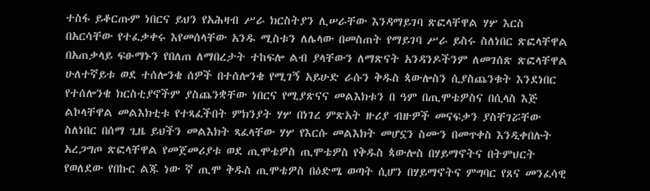ተስፋ ይቆርጡም ነበርና ይህን የአሕዛብ ሥራ ክርስትያን ሊሠራቸው እንዳማይገባ ጽፎላቸዋል ሃሦ እርስ በአርሳቸው የተፈቃቀሩ እየመሰላቸው አንዱ ሚስቱን ለሌላው በመስጠት የማይገባ ሥራ ይስሩ ስለነበር ጽፎላቸዋል በአጠቃላይ ፍፁማኑን የበለጠ ለማበረታት ተከፍሎ ልብ ያላቸውን ለማጽናት አንዳንዶችንም ለመገሰጽ ጽፎላቸዋል ሁለተኛይቱ ወደ ተሰሎንቄ ሰዎች በተሰሎንቄ የሚገኝ አይሁድ ራሱን ቅዱስ ጳውሎስን ሲያስጨንቁት እንደነበር የተሰሎንቄ ክርስቲያኖችም ያስጨንቋቸው ነበርና የሚያጽናና መልእክቱን በ ዓም በጢሞቴዎስና በሲላስ እጅ ልኮላቸዋል መልእክቲቱ የተጻፈችበት ምክንያት ሃሦ በነገረ ምጽአት ዙሪያ ብዙዎች መናፍቃን ያስቸገሯቸው ስለነበር በሰማ ጊዜ ይህችን መልእክት ጻፈላቸው ሃሦ የእርሱ መልእክት መሆኗን ስሙን በመጥቀስ እንዲቀበሉት አረጋግጦ ጽፎላቸዋል የመጀመሪያቱ ወደ ጢሞቴዎስ ጢሞቴዎስ የቅዱስ ጳውሎስ በሃይማኖትና በትምህርት የወለደው የበኩር ልጁ ነው ኛ ጢሞ ቅዱስ ጢሞቴዎስ በዕድሜ ወጣት ሲሆን በሃይማኖትና ምግባር የጸና መንፈሳዊ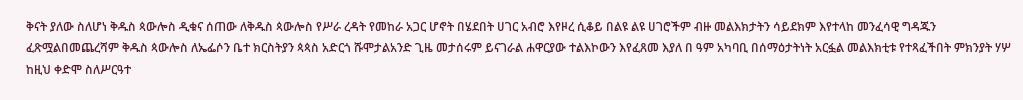ቅናት ያለው ስለሆነ ቅዱስ ጳውሎስ ዲቁና ሰጠው ለቅዱስ ጳውሎስ የሥራ ረዳት የመከራ አጋር ሆኖት በሄደበት ሀገር አብሮ እየዞረ ሲቆይ በልዩ ልዩ ሀገሮችም ብዙ መልእክታትን ሳይደክም እየተላከ መንፈሳዊ ግዳጁን ፈጽሟልበመጨረሻም ቅዱስ ጳውሎስ ለኤፌሶን ቤተ ክርስትያን ጳጳስ አድርጎ ሹሞታልአንድ ጊዜ መታሰሩም ይናገራል ሐዋርያው ተልእኮውን እየፈጸመ እያለ በ ዓም አካባቢ በሰማዕታትነት አርፏል መልእክቲቱ የተጻፈችበት ምክንያት ሃሦ ከዚህ ቀድሞ ስለሥርዓተ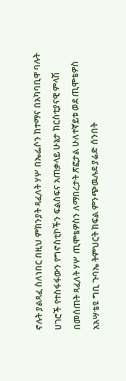ኖሉት ያልጻፈ ስለነበር በዚህ ምክንያት ጻፈለት ሃሦ በኤፌሶን ከተማና በአካባቢዋ ባሉት ሀገሮች የተስፋፋውን የግኖስቲኮችን ፍልስፍና አጠቃላይ ሁኔታ ክርስቲያናዊ ምላሽ በመሰጠት ጻፈለት ሃሦ ጢሞቴዎስን ለማበረታት ጽፎታል ሁለተኛይቱ ወደ ጢሞቴዎስ አአሣቴዩ ግቢ ጉባኤ ትምህርት ክፍል ምንጭዉሉደ ያሬድ ሰንበት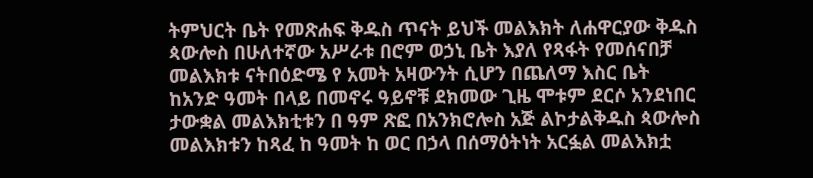ትምህርት ቤት የመጽሐፍ ቅዱስ ጥናት ይህች መልእክት ለሐዋርያው ቅዱስ ጳውሎስ በሁለተኛው አሥራቱ በሮም ወኃኒ ቤት እያለ የጻፋት የመሰናበቻ መልእክቱ ናትበዕድሜ የ አመት አዛውንት ሲሆን በጨለማ እስር ቤት ከአንድ ዓመት በላይ በመኖሩ ዓይኖቹ ደክመው ጊዜ ሞቱም ደርሶ አንደነበር ታውቋል መልእክቲቱን በ ዓም ጽፎ በአንክሮሎስ አጅ ልኮታልቅዱስ ጳውሎስ መልእክቱን ከጻፈ ከ ዓመት ከ ወር በኃላ በሰማዕትነት አርፏል መልእክቷ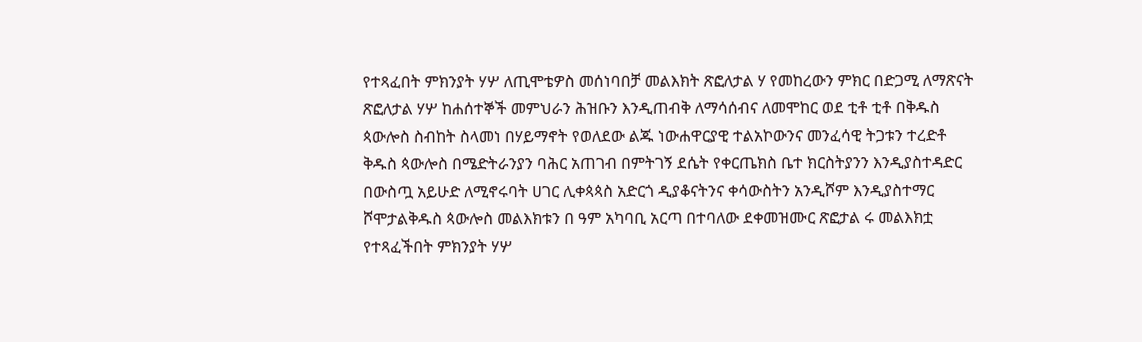የተጻፈበት ምክንያት ሃሦ ለጢሞቴዎስ መሰነባበቻ መልእክት ጽፎለታል ሃ የመከረውን ምክር በድጋሚ ለማጽናት ጽፎለታል ሃሦ ከሐሰተኞች መምህራን ሕዝቡን እንዲጠብቅ ለማሳሰብና ለመሞከር ወደ ቲቶ ቲቶ በቅዱስ ጳውሎስ ስብከት ስላመነ በሃይማኖት የወለደው ልጁ ነውሐዋርያዊ ተልአኮውንና መንፈሳዊ ትጋቱን ተረድቶ ቅዱስ ጳውሎስ በሜድትራንያን ባሕር አጠገብ በምትገኝ ደሴት የቀርጤክስ ቤተ ክርስትያንን እንዲያስተዳድር በውስጧ አይሁድ ለሚኖሩባት ሀገር ሊቀጳጳስ አድርጎ ዲያቆናትንና ቀሳውስትን አንዲሾም እንዲያስተማር ሾሞታልቅዱስ ጳውሎስ መልእክቱን በ ዓም አካባቢ አርጣ በተባለው ደቀመዝሙር ጽፎታል ሩ መልእክቷ የተጻፈችበት ምክንያት ሃሦ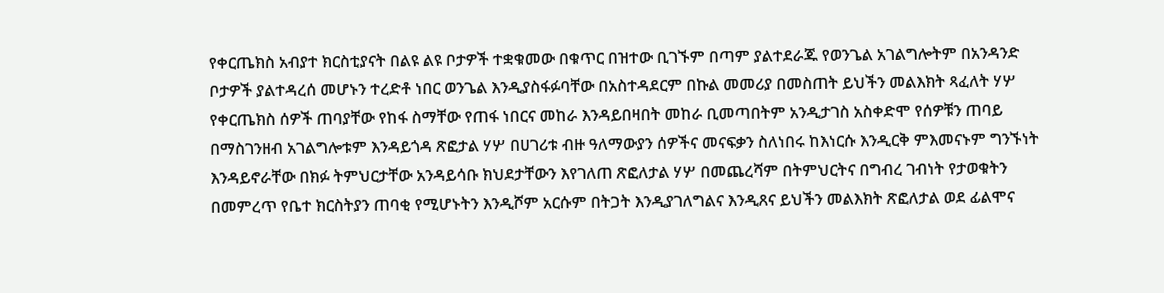የቀርጤክስ አብያተ ክርስቲያናት በልዩ ልዩ ቦታዎች ተቋቁመው በቁጥር በዝተው ቢገኙም በጣም ያልተደራጁ የወንጌል አገልግሎትም በአንዳንድ ቦታዎች ያልተዳረሰ መሆኑን ተረድቶ ነበር ወንጌል እንዲያስፋፉባቸው በአስተዳደርም በኩል መመሪያ በመስጠት ይህችን መልእክት ጻፈለት ሃሦ የቀርጤክስ ሰዎች ጠባያቸው የከፋ ስማቸው የጠፋ ነበርና መከራ እንዳይበዛበት መከራ ቢመጣበትም አንዲታገስ አስቀድሞ የሰዎቹን ጠባይ በማስገንዘብ አገልግሎቱም እንዳይጎዳ ጽፎታል ሃሦ በሀገሪቱ ብዙ ዓለማውያን ሰዎችና መናፍቃን ስለነበሩ ከእነርሱ እንዲርቅ ምእመናኑም ግንኙነት እንዳይኖራቸው በክፉ ትምህርታቸው አንዳይሳቡ ክህደታቸውን እየገለጠ ጽፎለታል ሃሦ በመጨረሻም በትምህርትና በግብረ ገብነት የታወቁትን በመምረጥ የቤተ ክርስትያን ጠባቂ የሚሆኑትን እንዲሾም አርሱም በትጋት እንዲያገለግልና እንዲጸና ይህችን መልእክት ጽፎለታል ወደ ፊልሞና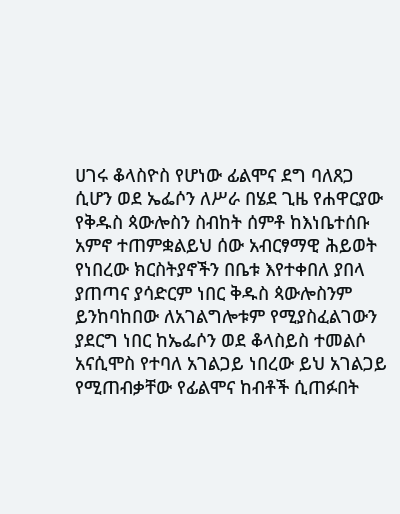ሀገሩ ቆላስዮስ የሆነው ፊልሞና ደግ ባለጸጋ ሲሆን ወደ ኤፌሶን ለሥራ በሄደ ጊዜ የሐዋርያው የቅዱስ ጳውሎስን ስብከት ሰምቶ ከእነቤተሰቡ አምኖ ተጠምቋልይህ ሰው አብርፃማዊ ሕይወት የነበረው ክርስትያኖችን በቤቱ እየተቀበለ ያበላ ያጠጣና ያሳድርም ነበር ቅዱስ ጳውሎስንም ይንከባከበው ለአገልግሎቱም የሚያስፈልገውን ያደርግ ነበር ከኤፌሶን ወደ ቆላስይስ ተመልሶ አናሲሞስ የተባለ አገልጋይ ነበረው ይህ አገልጋይ የሚጠብቃቸው የፊልሞና ከብቶች ሲጠፉበት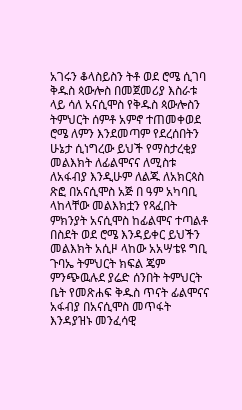አገሩን ቆላስይስን ትቶ ወደ ሮሜ ሲገባ ቅዱስ ጳውሎስ በመጀመሪያ እስራቱ ላይ ሳለ አናሲሞስ የቅዱስ ጳውሎስን ትምህርት ሰምቶ አምኖ ተጠመቀወደ ሮሜ ለምን እንደመጣም የደረሰበትን ሁኔታ ሲነግረው ይህች የማስታረቂያ መልእክት ለፊልሞናና ለሚስቱ ለአፋብያ እንዲሁም ለልጁ ለአክርጳስ ጽፎ በአናሲሞስ አጅ በ ዓም አካባቢ ላከላቸው መልእክቷን የጻፈበት ምክንያት አናሲሞስ ከፊልሞና ተጣልቶ በስደት ወደ ሮሜ እንዳይቀር ይህችን መልእክት አሲዞ ላከው አአሣቴዩ ግቢ ጉባኤ ትምህርት ክፍል ጄም ምንጭዉሉደ ያሬድ ሰንበት ትምህርት ቤት የመጽሐፍ ቅዱስ ጥናት ፊልሞናና አፋብያ በአናሲሞስ መጥፋት እንዳያዝኑ መንፈሳዊ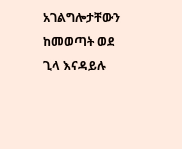አገልግሎታቸውን ከመወጣት ወደ ጊላ እናዳይሉ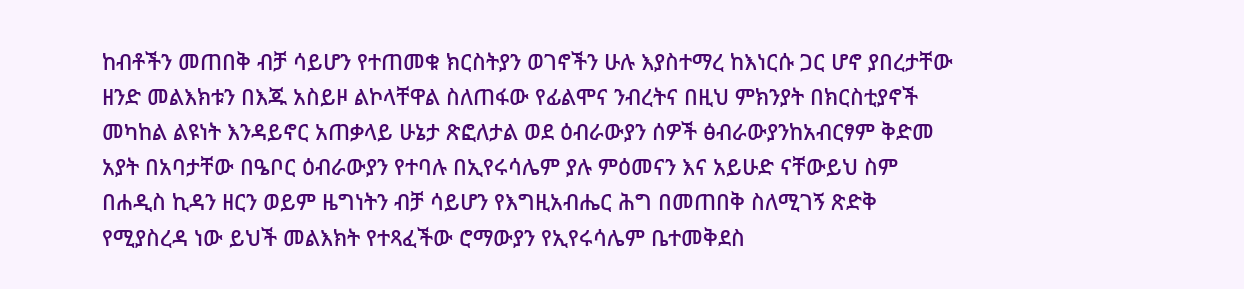ከብቶችን መጠበቅ ብቻ ሳይሆን የተጠመቁ ክርስትያን ወገኖችን ሁሉ እያስተማረ ከእነርሱ ጋር ሆኖ ያበረታቸው ዘንድ መልእክቱን በእጁ አስይዞ ልኮላቸዋል ስለጠፋው የፊልሞና ንብረትና በዚህ ምክንያት በክርስቲያኖች መካከል ልዩነት እንዳይኖር አጠቃላይ ሁኔታ ጽፎለታል ወደ ዕብራውያን ሰዎች ፅብራውያንከአብርፃም ቅድመ አያት በአባታቸው በዔቦር ዕብራውያን የተባሉ በኢየሩሳሌም ያሉ ምዕመናን እና አይሁድ ናቸውይህ ስም በሐዲስ ኪዳን ዘርን ወይም ዜግነትን ብቻ ሳይሆን የእግዚአብሔር ሕግ በመጠበቅ ስለሚገኝ ጽድቅ የሚያስረዳ ነው ይህች መልእክት የተጻፈችው ሮማውያን የኢየሩሳሌም ቤተመቅደስ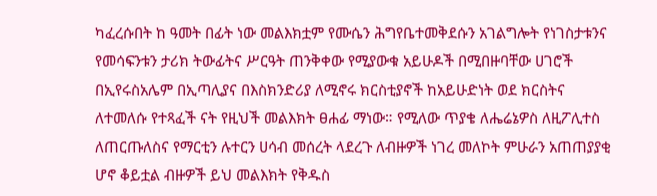ካፈረሱበት ከ ዓመት በፊት ነው መልእክቷም የሙሴን ሕግየቤተመቅደሱን አገልግሎት የነገስታቱንና የመሳፍንቱን ታሪክ ትውፊትና ሥርዓት ጠንቅቀው የሚያውቁ አይሁዶች በሚበዙባቸው ሀገሮች በኢየሩስአሌም በኢጣሊያና በእስክንድሪያ ለሚኖሩ ክርስቲያኖች ከአይሁድነት ወደ ክርስትና ለተመለሱ የተጻፈች ናት የዚህች መልእክት ፀሐፊ ማነው። የሚለው ጥያቄ ለሔሬኔዎስ ለዚፖሊተስ ለጠርጡለስና የማርቲን ሉተርን ሀሳብ መሰረት ላደረጉ ለብዙዎች ነገረ መለኮት ምሁራን አጠጠያያቂ ሆኖ ቆይቷል ብዙዎች ይህ መልእክት የቅዱስ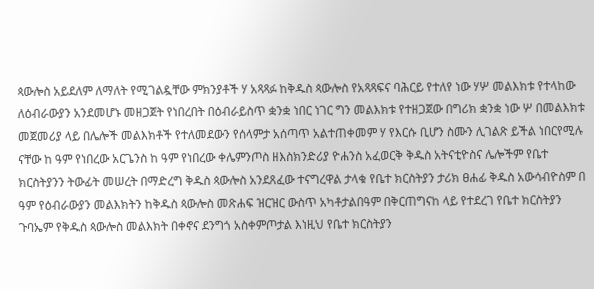ጳውሎስ አይደለም ለማለት የሚገልዷቸው ምክንያቶች ሃ አጻጻፉ ከቅዱስ ጳውሎስ የአጻጻፍና ባሕርይ የተለየ ነው ሃሦ መልእክቱ የተላከው ለዕብራውያን አንደመሆኑ መዘጋጀት የነበረበት በዕብራይስጥ ቋንቋ ነበር ነገር ግን መልእክቱ የተዘጋጀው በግሪክ ቋንቋ ነው ሦ በመልእክቱ መጀመሪያ ላይ በሌሎች መልእክቶች የተለመደውን የሰላምታ አሰጣጥ አልተጠቀመም ሃ የእርሱ ቢሆን ስሙን ሊገልጽ ይችል ነበርየሚሉ ናቸው ከ ዓም የነበረው አርጌንስ ከ ዓም የነበረው ቀሌምንጦስ ዘእስክንድሪያ ዮሐንስ አፈወርቅ ቅዱስ አትናቲዮስና ሌሎችም የቤተ ክርስትያንን ትውፊት መሠረት በማድረግ ቅዱስ ጳውሎስ አንደጸፈው ተናግረዋል ታላቁ የቤተ ክርስትያን ታሪክ ፀሐፊ ቅዱስ አውሳብዮስም በ ዓም የዕብራውያን መልእክትን ከቅዱስ ጳውሎስ መጽሐፍ ዝርዝር ውስጥ አካቶታልበዓም በቅርጠግናከ ላይ የተደረገ የቤተ ክርስትያን ጉባኤም የቅዱስ ጳውሎስ መልእክት በቀኖና ደንግጎ አስቀምጦታል እነዚህ የቤተ ክርስትያን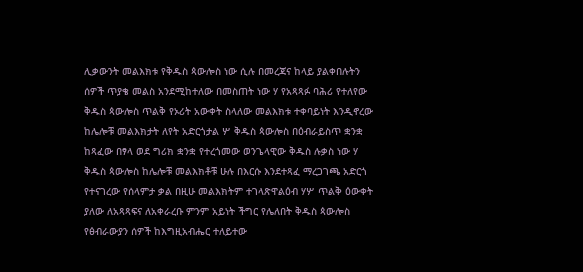ሊቃውንት መልእክቱ የቅዱስ ጳውሎስ ነው ሲሉ በመረጃና ከላይ ያልቀበሉትን ሰዎች ጥያቄ መልስ አንደሚከተለው በመስጠት ነው ሃ የአጻጻፉ ባሕሪ የተለየው ቅዱስ ጳውሎስ ጥልቅ የኦሪት አውቀት ስላለው መልእክቱ ተቀባይነት እንዲኖረው ከሌሎቹ መልእክታት ለየት አድርጎታል ሦ ቅዱስ ጳውሎስ በዕብራይስጥ ቋንቋ ከጻፈው በፃላ ወደ ግሪክ ቋንቋ የተረጎመው ወንጌላዊው ቅዱስ ሉቃስ ነው ሃ ቅዱስ ጳውሎስ ከሌሎቹ መልእክቶቹ ሁሉ በእርሱ እንደተጻፈ ማረጋገጫ አድርጎ የተናገረው የሰላምታ ቃል በዚሁ መልእክትም ተገላጽዋልዕብ ሃሦ ጥልቅ ዕውቀት ያለው ለአጻጻፍና ለአቀራረቡ ምንም አይነት ችግር የሌለበት ቅዱስ ጳውሎስ የፅብራውያን ሰዎች ከእግዚአብሔር ተለይተው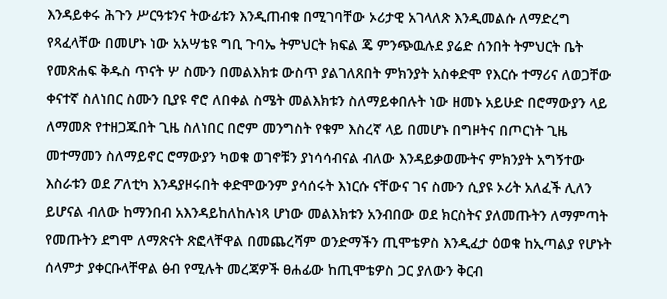እንዳይቀሩ ሕጉን ሥርዓቱንና ትውፊቱን እንዲጠብቁ በሚገባቸው ኦሪታዊ አገላለጽ እንዲመልሱ ለማድረግ የጻፈላቸው በመሆኑ ነው አአሣቴዩ ግቢ ጉባኤ ትምህርት ክፍል ጄ ምንጭዉሉደ ያሬድ ሰንበት ትምህርት ቤት የመጽሐፍ ቅዱስ ጥናት ሦ ስሙን በመልእክቱ ውስጥ ያልገለጸበት ምክንያት አስቀድሞ የእርሱ ተማሪና ለወጋቸው ቀናተኛ ስለነበር ስሙን ቢያዩ ኖሮ ለበቀል ስሜት መልእክቱን ስለማይቀበሉት ነው ዘመኑ አይሁድ በሮማውያን ላይ ለማመጽ የተዘጋጁበት ጊዜ ስለነበር በሮም መንግስት የቁም እስረኛ ላይ በመሆኑ በግዞትና በጦርነት ጊዜ መተማመን ስለማይኖር ሮማውያን ካወቁ ወገኖቹን ያነሳሳብናል ብለው እንዳይቃወሙትና ምክንያት አግኝተው እስራቱን ወደ ፖለቲካ እንዳያዞሩበት ቀድሞውንም ያሳሰሩት እነርሱ ናቸውና ገና ስሙን ሲያዩ ኦሪት አለፈች ሊለን ይሆናል ብለው ከማንበብ አእንዳይከለከሉነጻ ሆነው መልእክቱን አንብበው ወደ ክርስትና ያለመጡትን ለማምጣት የመጡትን ደግሞ ለማጽናት ጽፎላቸዋል በመጨረሻም ወንድማችን ጢሞቴዎስ እንዲፈታ ዕወቁ ከኢጣልያ የሆኑት ሰላምታ ያቀርቡላቸዋል ፅብ የሚሉት መረጃዎች ፀሐፊው ከጢሞቴዎስ ጋር ያለውን ቅርብ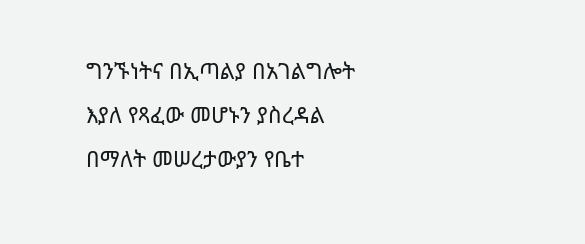ግንኙነትና በኢጣልያ በአገልግሎት እያለ የጻፈው መሆኑን ያስረዳል በማለት መሠረታውያን የቤተ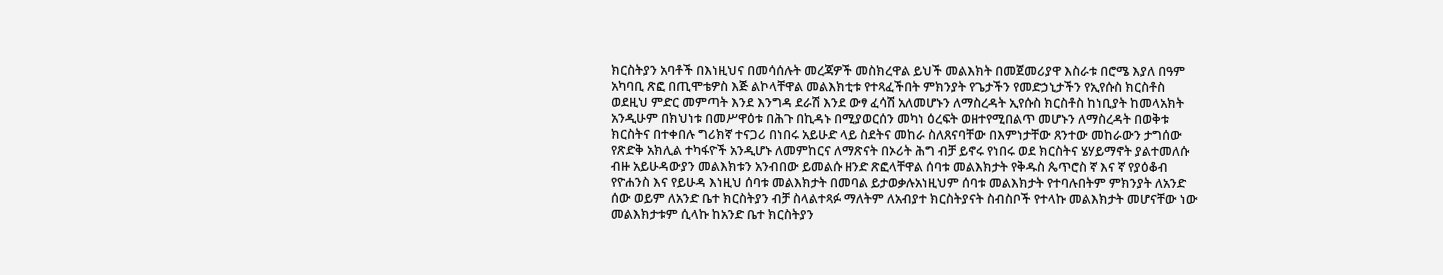ክርስትያን አባቶች በእነዚህና በመሳሰሉት መረጃዎች መስክረዋል ይህች መልእክት በመጀመሪያዋ እስራቱ በሮሜ እያለ በዓም አካባቢ ጽፎ በጢሞቴዎስ እጅ ልኮላቸዋል መልእክቲቱ የተጻፈችበት ምክንያት የጌታችን የመድኃኒታችን የኢየሱስ ክርስቶስ ወደዚህ ምድር መምጣት እንደ እንግዳ ደራሽ እንደ ውፃ ፈሳሽ አለመሆኑን ለማስረዳት ኢየሱስ ክርስቶስ ከነቢያት ከመላአክት አንዲሁም በክህነቱ በመሥዋዕቱ በሕጉ በኪዳኑ በሚያወርሰን መካነ ዕረፍት ወዘተየሚበልጥ መሆኑን ለማስረዳት በወቅቱ ክርስትና በተቀበሉ ግሪክኛ ተናጋሪ በነበሩ አይሁድ ላይ ስደትና መከራ ስለጸናባቸው በእምነታቸው ጸንተው መከራውን ታግሰው የጽድቅ አክሊል ተካፋዮች አንዲሆኑ ለመምከርና ለማጽናት በኦሪት ሕግ ብቻ ይኖሩ የነበሩ ወደ ክርስትና ሄሃይማኖት ያልተመለሱ ብዙ አይሁዳውያን መልእክቱን አንብበው ይመልሱ ዘንድ ጽፎላቸዋል ሰባቱ መልእክታት የቅዱስ ጴጥሮስ ኛ እና ኛ የያዕቆብ የዮሐንስ እና የይሁዳ እነዚህ ሰባቱ መልእክታት በመባል ይታወቃሉአነዚህም ሰባቱ መልእክታት የተባሉበትም ምክንያት ለአንድ ሰው ወይም ለአንድ ቤተ ክርስትያን ብቻ ስላልተጻፉ ማለትም ለአብያተ ክርስትያናት ስብስቦች የተላኩ መልእክታት መሆናቸው ነው መልእክታቱም ሲላኩ ከአንድ ቤተ ክርስትያን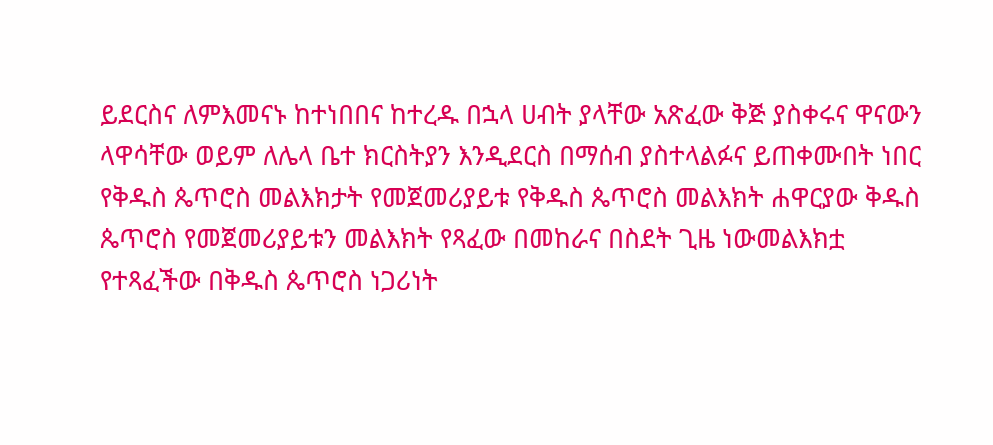ይደርስና ለምእመናኑ ከተነበበና ከተረዱ በኋላ ሀብት ያላቸው አጽፈው ቅጅ ያስቀሩና ዋናውን ላዋሳቸው ወይም ለሌላ ቤተ ክርስትያን እንዲደርስ በማሰብ ያስተላልፉና ይጠቀሙበት ነበር የቅዱስ ጴጥሮስ መልእክታት የመጀመሪያይቱ የቅዱስ ጴጥሮስ መልእክት ሐዋርያው ቅዱስ ጴጥሮስ የመጀመሪያይቱን መልእክት የጻፈው በመከራና በስደት ጊዜ ነውመልእክቷ የተጻፈችው በቅዱስ ጴጥሮስ ነጋሪነት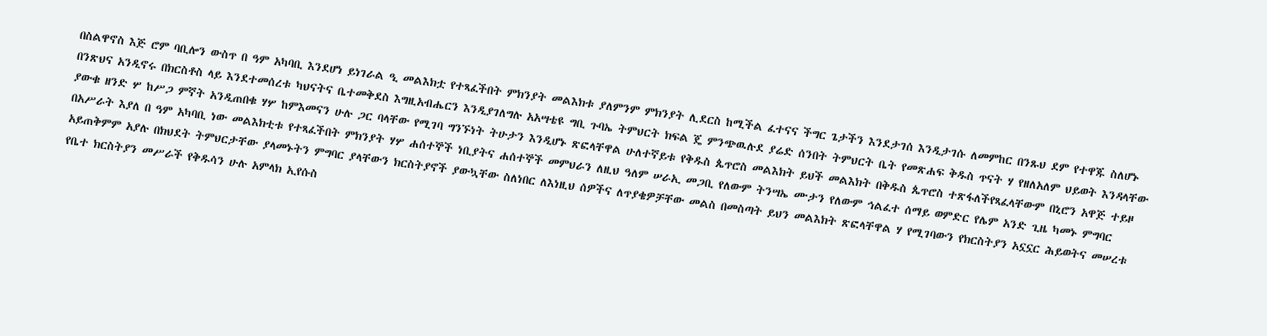በስልዋኖስ እጅ ሮም ባቢሎን ውስጥ በ ዓም አካባቢ እንደሆነ ይነገራል ዒ መልእክቷ የተጻፈችበት ምክንያት መልእክቱ ያለምንም ምክንያት ሊደርስ ከሚችል ፈተናና ችግር ጌታችን እንደታገሰ እንዲታገሱ ለመምከር በንጹህ ደም የተዋጁ ስለሆኑ በንጽህና አንዲኖሩ በክርስቶስ ላይ እንደተመሰረቱ ካህናትና ቤተመቅደስ እግዚአብሔርን እንዲያገለግሉ አአሣቴዩ ግቢ ጉባኤ ትምህርት ክፍል ጄ ምንጭዉሉደ ያሬድ ሰንበት ትምህርት ቤት የመጽሐፍ ቅዱስ ጥናት ሃ የዘለአለም ህይወት እንዳላቸው ያውቁ ዘንድ ሦ ከሥጋ ምኛት አንዲጠበቁ ሃሦ ከምእመናን ሁሉ ጋር ባላቸው የሚገባ ግንኙነት ትሁታን እንዲሆኑ ጽፎላቸዋል ሁለተኛይቱ የቅዱስ ጴጥሮስ መልእክት ይህች መልእክት በቅዱስ ጴጥሮስ ተጽፋለችየጻፈላቸውም በኒሮን አዋጅ ተይዞ በአሥራት እያለ በ ዓም አካባቢ ነው መልእክቲቱ የተጻፈችበት ምክንያት ሃሦ ሐሰተኞች ነቢያትና ሐሰተኞች መምህራን ለዚህ ዓለም ሠራኢ መጋቢ የለውም ትንሣኤ ሙታን የለውም ኅልፈተ ሰማይ ወምድር የሌም አንድ ጊዜ ካመኑ ምግባር አይጠቅምም አያሉ በክህደት ትምህርታቸው ያላመኑትን ምግባር ያላቸውን ክርስትያኖች ያውኳቸው ስለነበር ለእነዚህ ሰዎችና ለጥያቄዎቻቸው መልስ በመስጣት ይህን መልእክት ጽፎላቸዋል ሃ የሚገባውን የክርስትያን አኗኗር ሕይወትና መሠረቱ የቤተ ክርስትያን መሥራች የቅዱሳን ሁሉ አምላክ ኢየሱስ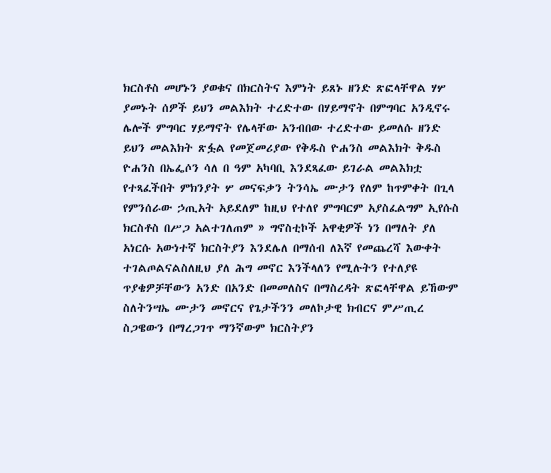ክርስቶስ መሆኑን ያወቁና በክርስትና እምነት ይጸኑ ዘንድ ጽፎላቸዋል ሃሦ ያመኑት ሰዎች ይህን መልእክት ተረድተው በሃይማኖት በምግባር አንዲኖሩ ሌሎች ምግባር ሃይማኖት የሌላቸው አንብበው ተረድተው ይመለሱ ዘንድ ይህን መልእክት ጽፏል የመጀመሪያው የቅዱስ ዮሐንስ መልእክት ቅዱስ ዮሐንስ በኤፌሶን ሳለ በ ዓም አካባቢ እንደጻፈው ይገራል መልእክቷ የተጻፈችበት ምክንያት ሦ መናፍቃን ትንሳኤ ሙታን የለም ከጥምቀት በጊላ የምንሰራው ኃጢአት አይደለም ከዚህ የተለየ ምግባርም አያስፈልግም ኢየሱስ ክርስቶስ በሥጋ አልተገለጠም » ግኖስቲኮች አዋቂዎች ነን በማለት ያለ አነርሱ አውነተኛ ክርስትያን እንደሌለ በማሰብ ለእኛ የመጨረሻ እውቀት ተገልጦልናልስለዚህ ያለ ሕግ መኖር እንችላለን የሚሉትን የተለያዩ ጥያቄዎቻቸውን አንድ በአንድ በመመለስና በማስረዳት ጽፎላቸዋል ይኸውም ስለትንሣኤ ሙታን መኖርና የጌታችንን መለኮታዊ ክብርና ምሥጢረ ስጋዌውን በማረጋገጥ ማንኛውም ክርስትያን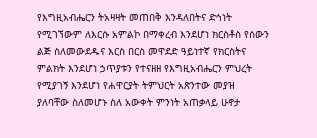የእግዚአብሔርን ትአዛዛት መጠበቅ እንዳለበትና ድኅነት የሚገኘውም ለእርሱ አምልኮ በማቀረብ እንደሆነ ክርስቶስ የሰውን ልጅ ስለመውደዱና እርስ በርስ መዋደድ ዓይነተኛ የክርስትና ምልክት እንደሆነ ኃጥያቱን የተናዘዘ የእግዚአብሔርን ምህረት የሚያገኝ እንደሆነ የሐዋርያት ትምህርት አጽንተው መያዝ ያለባቸው ስለመሆኑ ስለ አውቀት ምንነት አጠቃላይ ሁኖታ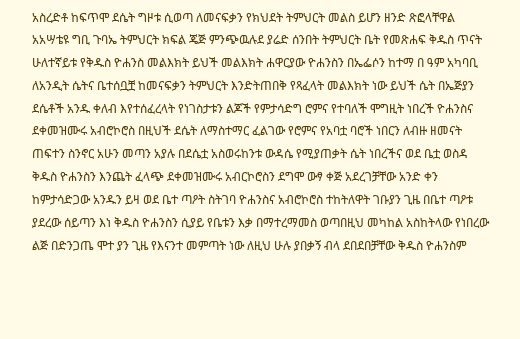አስረድቶ ከፍጥሞ ደሴት ግዞቱ ሲወጣ ለመናፍቃን የክህደት ትምህርት መልስ ይሆን ዘንድ ጽፎላቸዋል አአሣቴዩ ግቢ ጉባኤ ትምህርት ክፍል ጄጅ ምንጭዉሉደ ያሬድ ሰንበት ትምህርት ቤት የመጽሐፍ ቅዱስ ጥናት ሁለተኛይቱ የቅዱስ ዮሐንስ መልእክት ይህች መልእክት ሐዋርያው ዮሐንስን በኤፌሶን ከተማ በ ዓም አካባቢ ለአንዲት ሴትና ቤተሰቧቿ ከመናፍቃን ትምህርት እንድትጠበቅ የጻፈላት መልእክት ነው ይህች ሴት በኤጅያን ደሴቶች አንዱ ቀለብ እየተሰፈረላት የነገስታቱን ልጆች የምታሳድግ ሮምና የተባለች ሞግዚት ነበረች ዮሐንስና ደቀመዝሙሩ አብሮኮሮስ በዚህች ደሴት ለማስተማር ፈልገው የሮምና የአባቷ ባሮች ነበርን ለብዙ ዘመናት ጠፍተን ስንኖር አሁን መጣን አያሉ በደሴቷ አስወሩከንቱ ውዳሴ የሚያጠቃት ሴት ነበረችና ወደ ቤቷ ወስዳ ቅዱስ ዮሐንስን እንጨት ፈላጭ ደቀመዝሙሩ አብርኮሮስን ደግሞ ውፃ ቀጅ አደረገቻቸው አንድ ቀን ከምታሳድጋው አንዱን ይዛ ወደ ቤተ ጣዖት ስትገባ ዮሐንስና አብሮኮሮስ ተከትለዋት ገቡያን ጊዜ በቤተ ጣዖቱ ያደረው ሰይጣን እነ ቅዱስ ዮሐንስን ሲያይ የቤቱን እቃ በማተረማመስ ወጣበዚህ መካከል አስከትላው የነበረው ልጅ በድንጋጤ ሞተ ያን ጊዜ የእናንተ መምጣት ነው ለዚህ ሁሉ ያበቃኝ ብላ ደበደበቻቸው ቅዱስ ዮሐንስም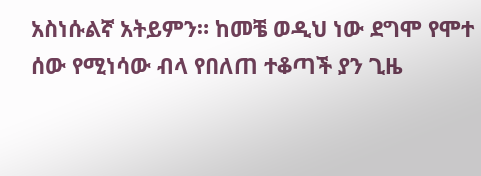አስነሱልኛ አትይምን። ከመቼ ወዲህ ነው ደግሞ የሞተ ሰው የሚነሳው ብላ የበለጠ ተቆጣች ያን ጊዜ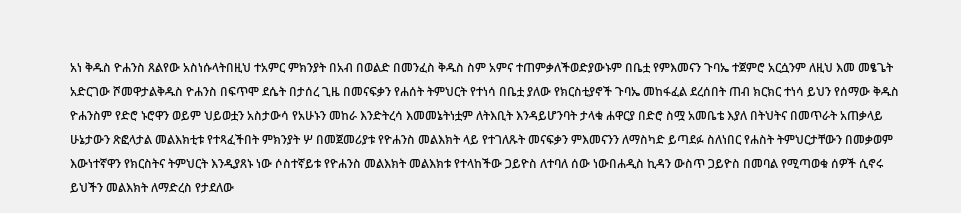አነ ቅዱስ ዮሐንስ ጸልየው አስነሱላትበዚህ ተአምር ምክንያት በአብ በወልድ በመንፈስ ቅዱስ ስም አምና ተጠምቃለችወድያውኑም በቤቷ የምእመናን ጉባኤ ተጀምሮ አርሷንም ለዚህ እመ መፄጌት አድርገው ሾመዋታልቅዱስ ዮሐንስ በፍጥሞ ደሴት በታሰረ ጊዜ በመናፍቃን የሐሰት ትምህርት የተነሳ በቤቷ ያለው የክርስቲያኖች ጉባኤ መከፋፈል ደረሰበት ጠብ ክርክር ተነሳ ይህን የሰማው ቅዱስ ዮሐንስም የድሮ ኑሮዋን ወይም ህይወቷን አስታውሳ የአሁኑን መከራ እንድትረሳ እመመኔትነቷም ለትእቢት እንዳይሆንባት ታላቁ ሐዋርያ በድሮ ስሟ አመቤቴ እያለ በትህትና በመጥራት አጠቃላይ ሁኔታውን ጽፎላታል መልእክቲቱ የተጻፈችበት ምክንያት ሦ በመጀመሪያቱ የዮሐንስ መልእክት ላይ የተገለጹት መናፍቃን ምእመናንን ለማስካድ ይጣደፉ ስለነበር የሐስት ትምህርታቸውን በመቃወም እውነተኛዋን የክርስትና ትምህርት እንዲያጸኑ ነው ሶስተኛይቱ የዮሐንስ መልእክት መልእክቱ የተላከችው ጋይዮስ ለተባለ ሰው ነውበሐዲስ ኪዳን ውስጥ ጋይዮስ በመባል የሚጣወቁ ሰዎች ሲኖሩ ይህችን መልእክት ለማድረስ የታደለው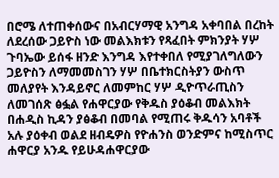በሮሜ ለተጠቀሰውና በአብርሃማዊ አንግዳ አቀባበል በረከት ለደረሰው ጋይዮስ ነው መልእክቱን የጻፈበት ምክንያት ሃሦ ጉባኤው ይሰፋ ዘንድ እንግዳ እየተቀበለ የሚያገለግለውን ጋይዮስን ለማመመስገን ሃሦ በቤተክርስትያን ውስጥ መለያየት እንዳይኖር ለመምከር ሃሦ ዲዮጥራጢስን ለመገሰጽ ፅፏል የሐዋርያው የቅዱስ ያዕቆብ መልእክት በሐዲስ ኪዳን ያፅቆብ በመባል የሚጠሩ ቅዱሳን አባቶች አሉ ያዕቀብ ወልደ ዘብዴዎስ የዮሐንስ ወንድምና ከሚስጥር ሐዋርያ አንዱ የይሁዳሐዋርያው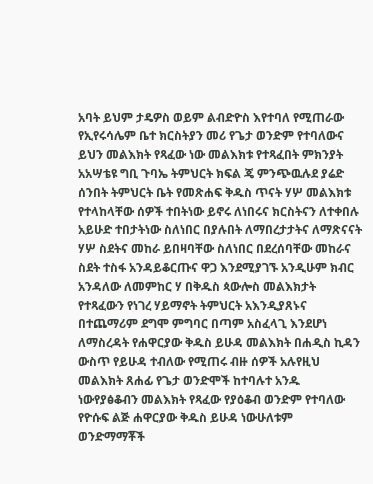አባት ይህም ታዴዎስ ወይም ልብድዮስ እየተባለ የሚጠራው የኢየሩሳሌም ቤተ ክርስትያን መሪ የጌታ ወንድም የተባለውና ይህን መልእክት የጻፈው ነው መልእክቱ የተጻፈበት ምክንያት አአሣቴዩ ግቢ ጉባኤ ትምህርት ክፍል ጄ ምንጭዉሉደ ያሬድ ሰንበት ትምህርት ቤት የመጽሐፍ ቅዱስ ጥናት ሃሦ መልእክቱ የተላከላቸው ሰዎች ተበትነው ይኖሩ ለነበሩና ክርስትናን ለተቀበሉ አይሁድ ተበታትነው ስለነበር በያሉበት ለማበረታታትና ለማጽናናት ሃሦ ስደትና መከራ ይበዛባቸው ስለነበር በደረሰባቸው መከራና ስደት ተስፋ አንዳይቆርጡና ዋጋ እንደሚያገኙ አንዲሁም ክብር አንዳለው ለመምከር ሃ በቅዱስ ጳውሎስ መልእክታት የተጻፈውን የነገረ ሃይማኖት ትምህርት አእንዲያጸኑና በተጨማሪም ደግሞ ምግባር በጣም አስፈላጊ እንደሆነ ለማስረዳት የሐዋርያው ቅዱስ ይሁዳ መልእክት በሐዲስ ኪዳን ውስጥ የይሁዳ ተብለው የሚጠሩ ብዙ ሰዎች አሉየዚህ መልእክት ጸሐፊ የጌታ ወንድሞች ከተባሉተ አንዱ ነውየያፅቆብን መልእክት የጻፈው የያዕቆብ ወንድም የተባለው የዮሱፍ ልጅ ሐዋርያው ቅዱስ ይሁዳ ነውሁለቱም ወንድማማቾች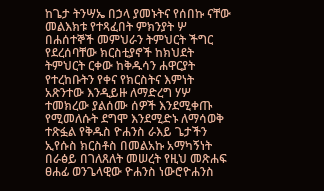ከጌታ ትንሣኤ በኃላ ያመኑትና የሰበኩ ናቸው መልእክቱ የተጻፈበት ምክንያት ሦ በሐሰተኞች መምህራን ትምህርት ችግር የደረሰባቸው ክርስቲያኖች ከክህደት ትምህርት ርቀው ከቅዱሳን ሐዋርያት የተረከቡትን የቀና የክርስትና እምነት አጽንተው እንዲይዙ ለማድረግ ሃሦ ተመክረው ያልሰሙ ሰዎች እንደሚቀጡ የሚመለሱት ደግሞ እንደሚድኑ ለማሳወቅ ተጽፏል የቅዱስ ዮሐንስ ራእይ ጌታችን ኢየሱስ ክርስቶስ በመልአኩ አማካኝነት በራፅይ በገለጸለት መሠረት የዚህ መጽሐፍ ፀሐፊ ወንጌላዊው ዮሐንስ ነውሮዮሐንስ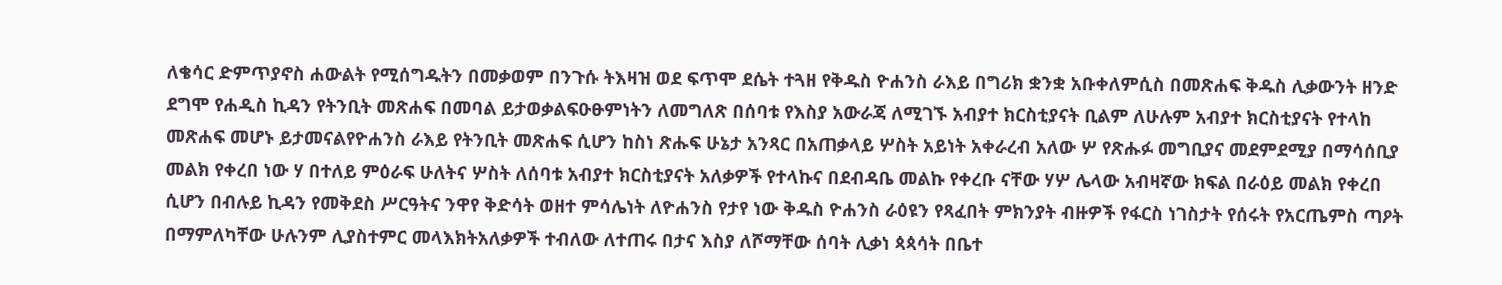ለቄሳር ድምጥያኖስ ሐውልት የሚሰግዱትን በመቃወም በንጉሱ ትእዛዝ ወደ ፍጥሞ ደሴት ተጓዘ የቅዱስ ዮሐንስ ራእይ በግሪክ ቋንቋ አቡቀለምሲስ በመጽሐፍ ቅዱስ ሊቃውንት ዘንድ ደግሞ የሐዲስ ኪዳን የትንቢት መጽሐፍ በመባል ይታወቃልፍዑፁምነትን ለመግለጽ በሰባቱ የእስያ አውራጃ ለሚገኙ አብያተ ክርስቲያናት ቢልም ለሁሉም አብያተ ክርስቲያናት የተላከ መጽሐፍ መሆኑ ይታመናልየዮሐንስ ራእይ የትንቢት መጽሐፍ ሲሆን ከስነ ጽሑፍ ሁኔታ አንጻር በአጠቃላይ ሦስት አይነት አቀራረብ አለው ሦ የጽሑፉ መግቢያና መደምደሚያ በማሳሰቢያ መልክ የቀረበ ነው ሃ በተለይ ምዕራፍ ሁለትና ሦስት ለሰባቱ አብያተ ክርስቲያናት አለቃዎች የተላኩና በደብዳቤ መልኩ የቀረቡ ናቸው ሃሦ ሌላው አብዛኛው ክፍል በራዕይ መልክ የቀረበ ሲሆን በብሉይ ኪዳን የመቅደስ ሥርዓትና ንዋየ ቅድሳት ወዘተ ምሳሌነት ለዮሐንስ የታየ ነው ቅዱስ ዮሐንስ ራዕዩን የጻፈበት ምክንያት ብዙዎች የፋርስ ነገስታት የሰሩት የአርጤምስ ጣዖት በማምለካቸው ሁሉንም ሊያስተምር መላእክትአለቃዎች ተብለው ለተጠሩ በታና እስያ ለሾማቸው ሰባት ሊቃነ ጳጳሳት በቤተ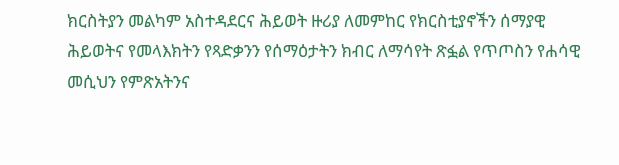ክርስትያን መልካም አስተዳደርና ሕይወት ዙሪያ ለመምከር የክርስቲያኖችን ሰማያዊ ሕይወትና የመላእክትን የጻድቃንን የሰማዕታትን ክብር ለማሳየት ጽፏል የጥጦስን የሐሳዊ መሲህን የምጽአትንና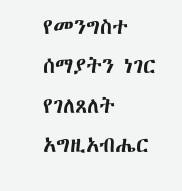የመንግስተ ሰማያትን ነገር የገለጸለት አግዚአብሔር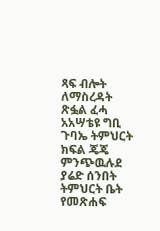ጻፍ ብሎት ለማስረዳት ጽፏል ፈሓ አአሣቴዩ ግቢ ጉባኤ ትምህርት ክፍል ጄጄ ምንጭዉሉደ ያሬድ ሰንበት ትምህርት ቤት የመጽሐፍ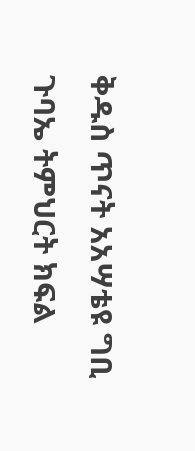ቅዱስ ጥናት አአሣቴዩ ግቢ ጉባኤ ትምህርት ክፍል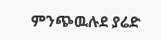ምንጭዉሉደ ያሬድ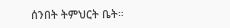ሰንበት ትምህርት ቤት።